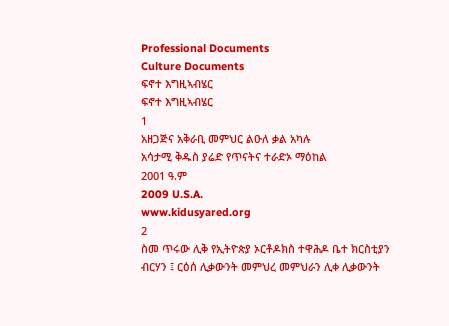Professional Documents
Culture Documents
ፍኖተ እግዚኣብሄር
ፍኖተ እግዚኣብሄር
1
አዘጋጅና አቅራቢ መምህር ልዑለ ቃል አካሉ
አሳታሚ ቅዱስ ያሬድ የጥናትና ተራድኦ ማዕከል
2001 ዓ.ም
2009 U.S.A.
www.kidusyared.org
2
ስመ ጥሩው ሊቅ የኢትዮጵያ ኦርቶዶክስ ተዋሕዶ ቤተ ክርስቲያን
ብርሃን ፤ ርዕሰ ሊቃውንት መምህረ መምህራን ሊቀ ሊቃውንት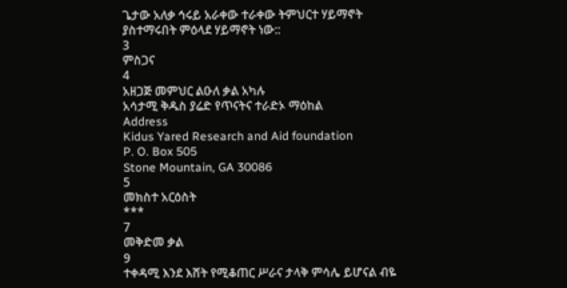ጌታው አለቃ ኅሩይ አራቀው ተራቀው ትምህርተ ሃይማኖት
ያስተማሩበት ምዕላደ ሃይማኖት ነው::
3
ምስጋና
4
አዘጋጅ መምህር ልዑለ ቃል አካሉ
አሳታሚ ቅዱስ ያሬድ የጥናትና ተራድኦ ማዕከል
Address
Kidus Yared Research and Aid foundation
P. O. Box 505
Stone Mountain, GA 30086
5
መክስተ አርዕስት
***
7
መቅድመ ቃል
9
ተቀዳሚ እንደ እሸት የሚቆጠር ሥራና ታላቅ ምሳሌ ይሆናል ብዬ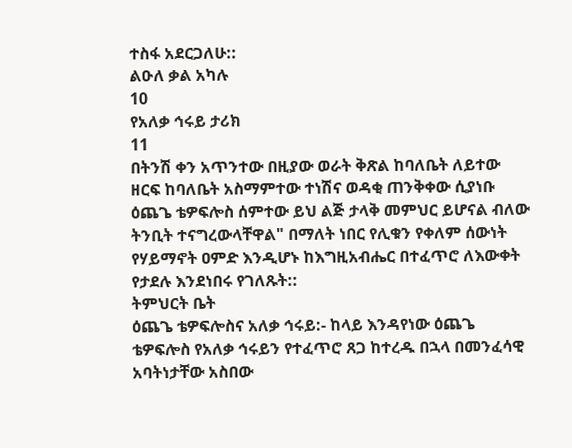ተስፋ አደርጋለሁ::
ልዑለ ቃል አካሉ
10
የአለቃ ኅሩይ ታሪክ
11
በትንሽ ቀን አጥንተው በዚያው ወራት ቅጽል ከባለቤት ለይተው
ዘርፍ ከባለቤት አስማምተው ተነሽና ወዳቂ ጠንቅቀው ሲያነቡ
ዕጨጌ ቴዎፍሎስ ሰምተው ይህ ልጅ ታላቅ መምህር ይሆናል ብለው
ትንቢት ተናግረውላቸዋል" በማለት ነበር የሊቁን የቀለም ሰውነት
የሃይማኖት ዐምድ እንዲሆኑ ከእግዚአብሔር በተፈጥሮ ለእውቀት
የታደሉ እንደነበሩ የገለጹት::
ትምህርት ቤት
ዕጨጌ ቴዎፍሎስና አለቃ ኅሩይ:- ከላይ እንዳየነው ዕጨጌ
ቴዎፍሎስ የአለቃ ኅሩይን የተፈጥሮ ጸጋ ከተረዱ በኋላ በመንፈሳዊ
አባትነታቸው አስበው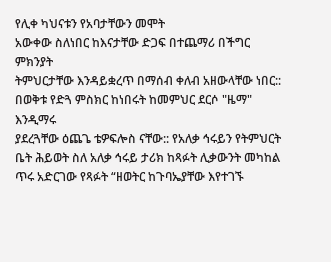የሊቀ ካህናቱን የአባታቸውን መሞት
አውቀው ስለነበር ከእናታቸው ድጋፍ በተጨማሪ በችግር ምክንያት
ትምህርታቸው እንዳይቋረጥ በማሰብ ቀለብ አዘውላቸው ነበር::
በወቅቱ የድጓ ምስክር ከነበሩት ከመምህር ደርሶ "ዜማ" እንዲማሩ
ያደረጓቸው ዕጨጌ ቴዎፍሎስ ናቸው:: የአለቃ ኅሩይን የትምህርት
ቤት ሕይወት ስለ አለቃ ኅሩይ ታሪክ ከጻፉት ሊቃውንት መካከል
ጥሩ አድርገው የጻፉት “ዘወትር ከጉባኤያቸው እየተገኙ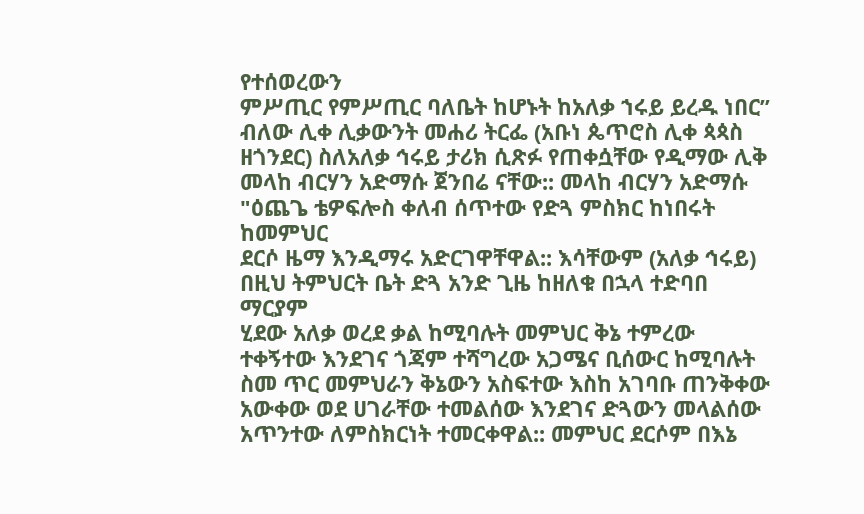የተሰወረውን
ምሥጢር የምሥጢር ባለቤት ከሆኑት ከአለቃ ኀሩይ ይረዱ ነበር”
ብለው ሊቀ ሊቃውንት መሐሪ ትርፌ (አቡነ ጴጥሮስ ሊቀ ጳጳስ
ዘጎንደር) ስለአለቃ ኅሩይ ታሪክ ሲጽፉ የጠቀሷቸው የዲማው ሊቅ
መላከ ብርሃን አድማሱ ጀንበሬ ናቸው:: መላከ ብርሃን አድማሱ
"ዕጨጌ ቴዎፍሎስ ቀለብ ሰጥተው የድጓ ምስክር ከነበሩት ከመምህር
ደርሶ ዜማ እንዲማሩ አድርገዋቸዋል:: እሳቸውም (አለቃ ኅሩይ)
በዚህ ትምህርት ቤት ድጓ አንድ ጊዜ ከዘለቁ በኋላ ተድባበ ማርያም
ሂደው አለቃ ወረደ ቃል ከሚባሉት መምህር ቅኔ ተምረው
ተቀኝተው እንደገና ጎጃም ተሻግረው አጋሜና ቢሰውር ከሚባሉት
ስመ ጥር መምህራን ቅኔውን አስፍተው እስከ አገባቡ ጠንቅቀው
አውቀው ወደ ሀገራቸው ተመልሰው እንደገና ድጓውን መላልሰው
አጥንተው ለምስክርነት ተመርቀዋል:: መምህር ደርሶም በእኔ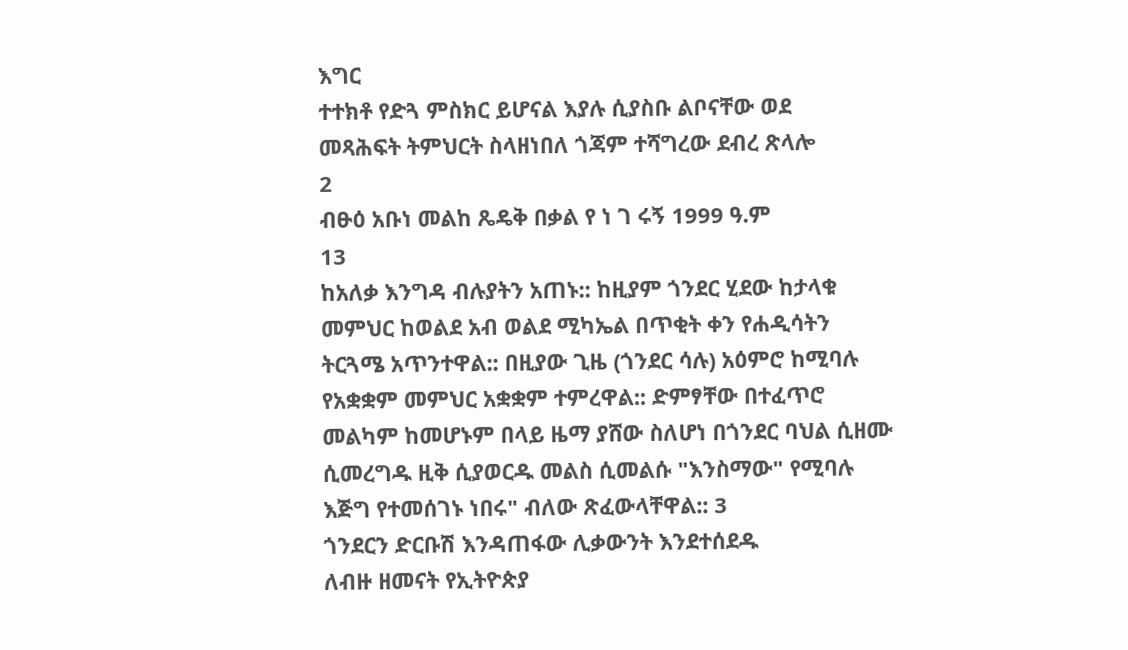እግር
ተተክቶ የድጓ ምስክር ይሆናል እያሉ ሲያስቡ ልቦናቸው ወደ
መጻሕፍት ትምህርት ስላዘነበለ ጎጃም ተሻግረው ደብረ ጽላሎ
2
ብፁዕ አቡነ መልከ ጼዴቅ በቃል የ ነ ገ ሩኝ 1999 ዓ.ም
13
ከአለቃ እንግዳ ብሉያትን አጠኑ:: ከዚያም ጎንደር ሂደው ከታላቁ
መምህር ከወልደ አብ ወልደ ሚካኤል በጥቂት ቀን የሐዲሳትን
ትርጓሜ አጥንተዋል:: በዚያው ጊዜ (ጎንደር ሳሉ) አዕምሮ ከሚባሉ
የአቋቋም መምህር አቋቋም ተምረዋል:: ድምፃቸው በተፈጥሮ
መልካም ከመሆኑም በላይ ዜማ ያሸው ስለሆነ በጎንደር ባህል ሲዘሙ
ሲመረግዱ ዚቅ ሲያወርዱ መልስ ሲመልሱ "እንስማው" የሚባሉ
እጅግ የተመሰገኑ ነበሩ" ብለው ጽፈውላቸዋል:: 3
ጎንደርን ድርቡሽ እንዳጠፋው ሊቃውንት እንደተሰደዱ
ለብዙ ዘመናት የኢትዮጵያ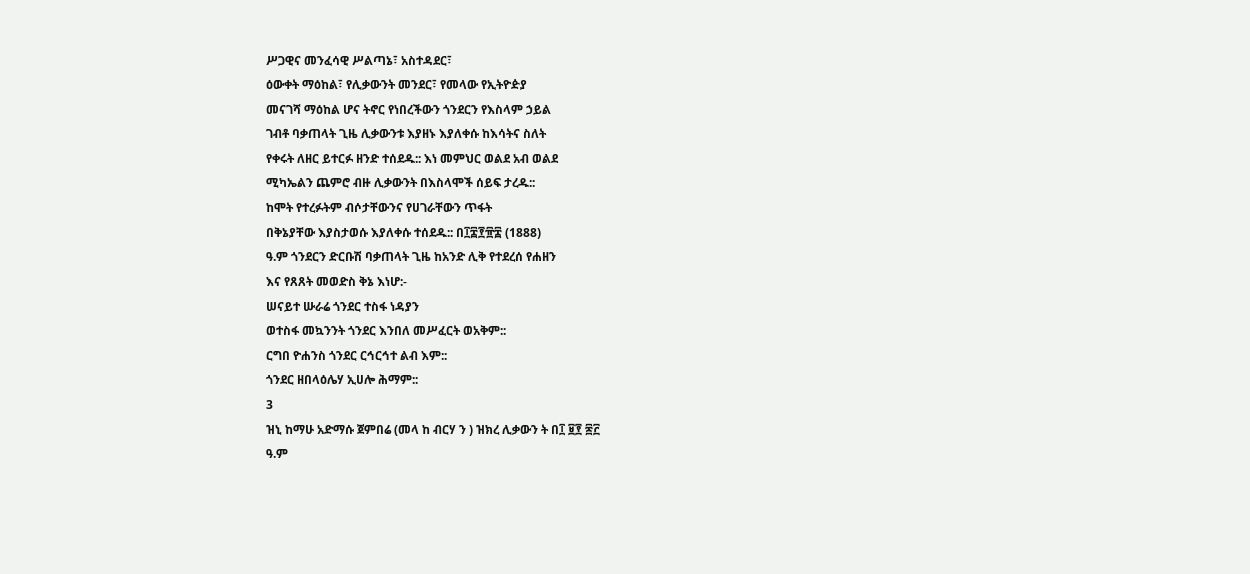ሥጋዊና መንፈሳዊ ሥልጣኔ፣ አስተዳደር፣
ዕውቀት ማዕከል፣ የሊቃውንት መንደር፣ የመላው የኢትዮዽያ
መናገሻ ማዕከል ሆና ትኖር የነበረችውን ጎንደርን የእስላም ኃይል
ገብቶ ባቃጠላት ጊዜ ሊቃውንቱ እያዘኑ እያለቀሱ ከእሳትና ስለት
የቀሩት ለዘር ይተርፉ ዘንድ ተሰደዱ:: እነ መምህር ወልደ አብ ወልደ
ሚካኤልን ጨምሮ ብዙ ሊቃውንት በእስላሞች ሰይፍ ታረዱ::
ከሞት የተረፉትም ብሶታቸውንና የሀገራቸውን ጥፋት
በቅኔያቸው እያስታወሱ እያለቀሱ ተሰደዱ:: በ፲፰፻፹፰ (1888)
ዓ.ም ጎንደርን ድርቡሽ ባቃጠላት ጊዜ ከአንድ ሊቅ የተደረሰ የሐዘን
እና የጸጸት መወድስ ቅኔ እነሆ:-
ሠናይተ ሡራሬ ጎንደር ተስፋ ነዳያን
ወተስፋ መኳንንት ጎንደር እንበለ መሥፈርት ወአቅም::
ርግበ ዮሐንስ ጎንደር ርኅርኅተ ልብ እም::
ጎንደር ዘበላዕሌሃ ኢሀሎ ሕማም::
3
ዝኒ ከማሁ አድማሱ ጀምበሬ (መላ ከ ብርሃ ን ) ዝክረ ሊቃውን ት በ፲ ፱፻ ፷፫
ዓ.ም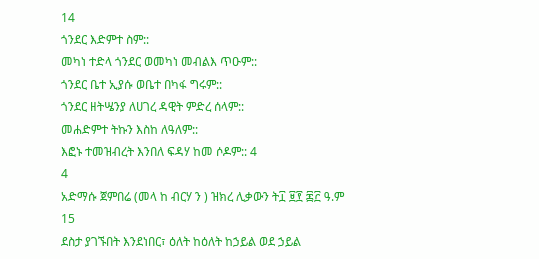14
ጎንደር እድምተ ስም::
መካነ ተድላ ጎንደር ወመካነ መብልእ ጥዑም::
ጎንደር ቤተ ኢያሱ ወቤተ በካፋ ግሩም::
ጎንደር ዘትሤንያ ለሀገረ ዳዊት ምድረ ሰላም::
መሐድምተ ትኩን እስከ ለዓለም::
እፎኑ ተመዝብረት እንበለ ፍዳሃ ከመ ሶዶም:: 4
4
አድማሱ ጀምበሬ (መላ ከ ብርሃ ን ) ዝክረ ሊቃውን ት፲ ፱፻ ፷፫ ዓ.ም
15
ደስታ ያገኙበት እንደነበር፣ ዕለት ከዕለት ከኃይል ወደ ኃይል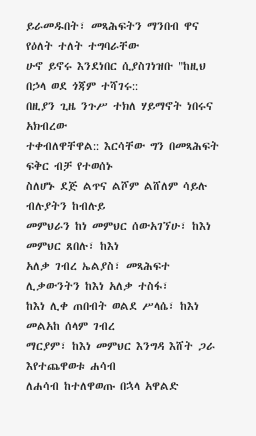ይራመዱበት፣ መጻሕፍትን ማንበብ ዋና የዕለት ተለት ተግባራቸው
ሁኖ ይኖሩ እንደነበር ሲያስገነዝቡ "ከዚህ በኃላ ወደ ጎጃም ተሻገሩ::
በዚያን ጊዜ ንጉሥ ተክለ ሃይማኖት ነበሩና አክብረው
ተቀብለዋቸዋል:: እርሳቸው ግን በመጻሕፍት ፍቅር ብቻ የተወሰኑ
ስለሆኑ ደጅ ልጥና ልሾም ልሸለም ሳይሉ ብሉያትን ከብሉይ
መምህራን ከነ መምህር ሰውአገኘሁ፣ ከእነ መምህር ጸበሉ፣ ከእነ
አለቃ ገብረ ኤልያስ፣ መጻሕፍተ ሊቃውንትን ከእነ አለቃ ተስፋ፣
ከእነ ሊቀ ጠበብት ወልደ ሥላሴ፣ ከእነ መልአከ ሰላም ገብረ
ማርያም፣ ከእነ መምህር እንግዳ እሸት ጋራ እየተጨዋወቱ ሐሳብ
ለሐሳብ ከተለዋወጡ በኋላ አዋልድ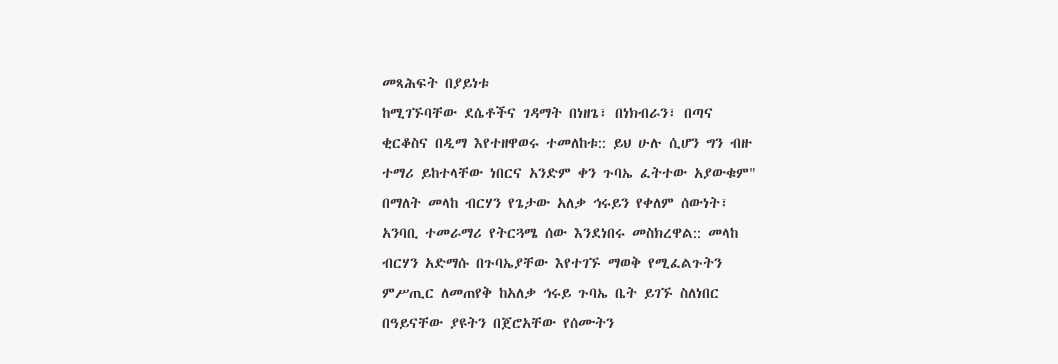መጻሕፍት በያይነቱ
ከሚገኙባቸው ደሴቶችና ገዳማት በነዘጌ፣ በነክብራን፣ በጣና
ቂርቆስና በዲማ እየተዘዋወሩ ተመለከቱ:: ይህ ሁሉ ሲሆን ግን ብዙ
ተማሪ ይከተላቸው ነበርና አንድም ቀን ጉባኤ ፈትተው አያውቁም"
በማለት መላከ ብርሃን የጌታው አለቃ ኅሩይን የቀለም ሰውነት፣
አንባቢ ተመራማሪ የትርጓሜ ሰው እንደነበሩ መስክረዋል:: መላከ
ብርሃን አድማሱ በጉባኤያቸው እየተገኙ ማወቅ የሚፈልጉትን
ምሥጢር ለመጠየቅ ከአለቃ ኅሩይ ጉባኤ ቤት ይገኙ ስለነበር
በዓይናቸው ያዩትን በጀሮአቸው የሰሙትን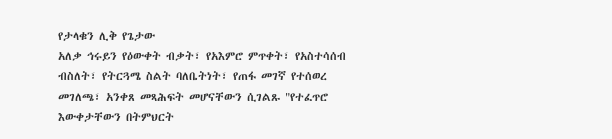የታላቁን ሊቅ የጌታው
አለቃ ኅሩይን የዕውቀት ብቃት፣ የአእምሮ ምጥቀት፣ የአስተሳሰብ
ብስለት፣ የትርጓሜ ስልት ባለቤትነት፣ የጠፋ መገኛ የተሰወረ
መገለጫ፣ አንቀጸ መጻሕፍት መሆናቸውን ሲገልጹ "የተፈጥሮ
እውቀታቸውን በትምህርት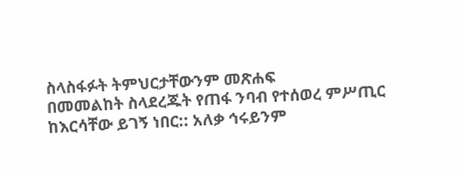ስላስፋፉት ትምህርታቸውንም መጽሐፍ
በመመልከት ስላደረጁት የጠፋ ንባብ የተሰወረ ምሥጢር
ከእርሳቸው ይገኝ ነበር:: አለቃ ኅሩይንም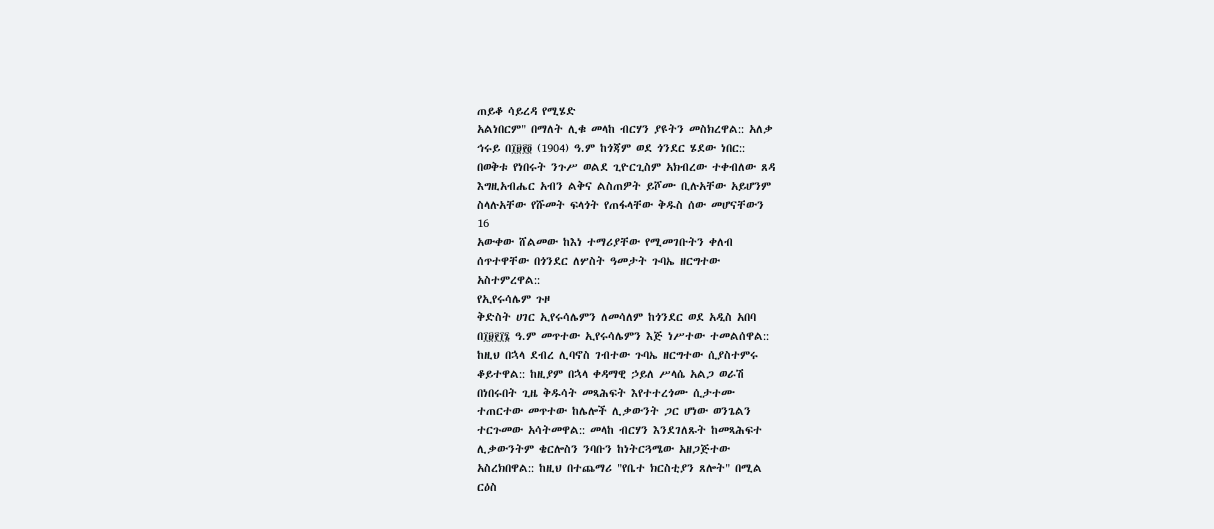ጠይቆ ሳይረዳ የሚሄድ
አልነበርም" በማለት ሊቁ መላከ ብርሃን ያዩትን መስክረዋል:: አለቃ
ኅሩይ በ፲፱፻፬ (1904) ዓ.ም ከጎጃም ወደ ጎንደር ሄደው ነበር::
በወቅቱ የነበሩት ንጉሥ ወልደ ጊዮርጊስም አክብረው ተቀብለው ጸዳ
እግዚአብሔር አብን ልቅና ልስጠዎት ይሾሙ ቢሉአቸው አይሆንም
ስላሉአቸው የሹመት ፍላጎት የጠፋላቸው ቅዱስ ሰው መሆናቸውን
16
አውቀው ሸልመው ከእነ ተማሪያቸው የሚመገቡትን ቀለብ
ሰጥተዋቸው በጎንደር ለሦስት ዓመታት ጉባኤ ዘርግተው
አስተምረዋል::
የኢየሩሳሌም ጉዞ
ቅድስት ሀገር ኢየሩሳሌምን ለመሳለም ከጎንደር ወደ አዲስ አበባ
በ፲፱፻፲፮ ዓ.ም መጥተው ኢየሩሳሌምን እጅ ነሥተው ተመልሰዋል::
ከዚህ በኋላ ደብረ ሊባኖስ ገብተው ጉባኤ ዘርግተው ሲያስተምሩ
ቆይተዋል:: ከዚያም በኋላ ቀዳማዊ ኃይለ ሥላሴ አልጋ ወራሽ
በነበሩበት ጊዜ ቅዱሳት መጻሕፍት እየተተረጎሙ ሲታተሙ
ተጠርተው መጥተው ከሌሎች ሊቃውንት ጋር ሆነው ወንጌልን
ተርጉመው አሳትመዋል:: መላከ ብርሃን እንደገለጹት ከመጻሕፍተ
ሊቃውንትም ቄርሎስን ንባቡን ከነትርጓሜው አዘጋጅተው
አስረክበዋል:: ከዚህ በተጨማሪ "የቤተ ክርስቲያን ጸሎት" በሚል
ርዕስ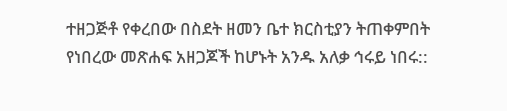ተዘጋጅቶ የቀረበው በስደት ዘመን ቤተ ክርስቲያን ትጠቀምበት
የነበረው መጽሐፍ አዘጋጆች ከሆኑት አንዱ አለቃ ኅሩይ ነበሩ::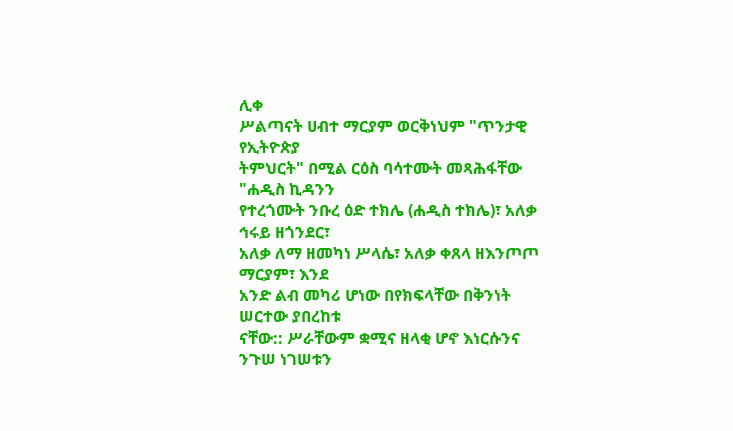ሊቀ
ሥልጣናት ሀብተ ማርያም ወርቅነህም "ጥንታዊ የኢትዮጵያ
ትምህርት" በሚል ርዕስ ባሳተሙት መጻሕፋቸው "ሐዲስ ኪዳንን
የተረጎሙት ንቡረ ዕድ ተክሌ (ሐዲስ ተክሌ)፣ አለቃ ኅሩይ ዘጎንደር፣
አለቃ ለማ ዘመካነ ሥላሴ፣ አለቃ ቀጸላ ዘእንጦጦ ማርያም፣ እንደ
አንድ ልብ መካሪ ሆነው በየክፍላቸው በቅንነት ሠርተው ያበረከቱ
ናቸው:: ሥራቸውም ቋሚና ዘላቂ ሆኖ እነርሱንና ንጉሠ ነገሠቱን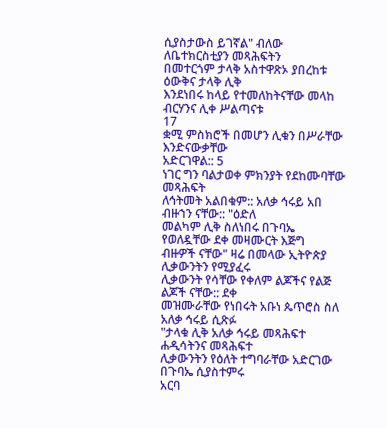ሲያስታውስ ይገኛል" ብለው ለቤተክርስቲያን መጻሕፍትን
በመተርጎም ታላቅ አስተዋጽኦ ያበረከቱ ዕውቅና ታላቅ ሊቅ
እንደነበሩ ከላይ የተመለከትናቸው መላከ ብርሃንና ሊቀ ሥልጣናቱ
17
ቋሚ ምስክሮች በመሆን ሊቁን በሥራቸው እንድናውቃቸው
አድርገዋል:: 5
ነገር ግን ባልታወቀ ምክንያት የደከሙባቸው መጻሕፍት
ለኅትመት አልበቁም:: አለቃ ኅሩይ አበ ብዙኀን ናቸው:: "ዕድለ
መልካም ሊቅ ስለነበሩ በጉባኤ የወለዷቸው ደቀ መዛሙርት እጅግ
ብዙዎች ናቸው" ዛሬ በመላው ኢትዮጵያ ሊቃውንትን የሚያፈሩ
ሊቃውንት የሳቸው የቀለም ልጆችና የልጅ ልጆች ናቸው:: ደቀ
መዝሙራቸው የነበሩት አቡነ ጴጥሮስ ስለ አለቃ ኅሩይ ሲጽፉ
"ታላቁ ሊቅ አለቃ ኅሩይ መጻሕፍተ ሐዲሳትንና መጻሕፍተ
ሊቃውንትን የዕለት ተግባራቸው አድርገው በጉባኤ ሲያስተምሩ
አርባ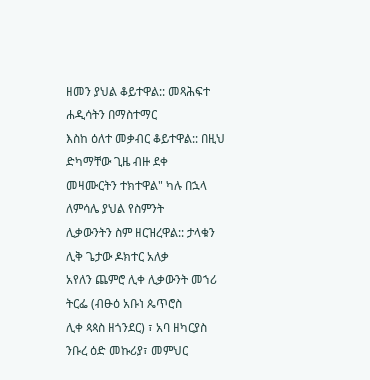ዘመን ያህል ቆይተዋል:: መጻሕፍተ ሐዲሳትን በማስተማር
እስከ ዕለተ መቃብር ቆይተዋል:: በዚህ ድካማቸው ጊዜ ብዙ ደቀ
መዛሙርትን ተክተዋል" ካሉ በኋላ ለምሳሌ ያህል የስምንት
ሊቃውንትን ስም ዘርዝረዋል:: ታላቁን ሊቅ ጌታው ዶክተር አለቃ
አየለን ጨምሮ ሊቀ ሊቃውንት መኀሪ ትርፌ (ብፁዕ አቡነ ጴጥሮስ
ሊቀ ጳጳስ ዘጎንደር) ፣ አባ ዘካርያስ ንቡረ ዕድ መኩሪያ፣ መምህር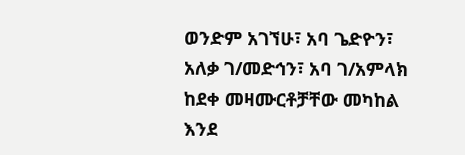ወንድም አገኘሁ፣ አባ ጌድዮን፣ አለቃ ገ/መድኅን፣ አባ ገ/አምላክ
ከደቀ መዛሙርቶቻቸው መካከል እንደ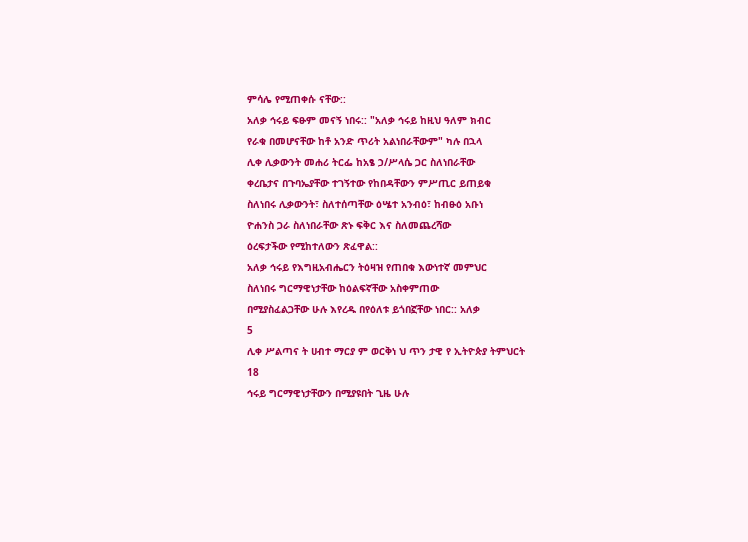ምሳሌ የሚጠቀሱ ናቸው::
አለቃ ኅሩይ ፍፁም መናኝ ነበሩ:: "አለቃ ኅሩይ ከዚህ ዓለም ክብር
የራቁ በመሆናቸው ከቶ አንድ ጥሪት አልነበራቸውም" ካሉ በኋላ
ሊቀ ሊቃውንት መሐሪ ትርፌ ከአፄ ኃ/ሥላሴ ጋር ስለነበራቸው
ቀረቤታና በጉባኤያቸው ተገኝተው የከበዳቸውን ምሥጢር ይጠይቁ
ስለነበሩ ሊቃውንት፣ ስለተሰጣቸው ዕሤተ አንብዕ፣ ከብፁዕ አቡነ
ዮሐንስ ጋራ ስለነበራቸው ጽኑ ፍቅር እና ስለመጨረሻው
ዕረፍታችው የሚከተለውን ጽፈዋል::
አለቃ ኅሩይ የእግዚአብሔርን ትዕዛዝ የጠበቁ እውነተኛ መምህር
ስለነበሩ ግርማዊነታቸው ከዕልፍኛቸው አስቀምጠው
በሚያስፈልጋቸው ሁሉ እየረዱ በየዕለቱ ይጎበኟቸው ነበር:: አለቃ
5
ሊቀ ሥልጣና ት ሀብተ ማርያ ም ወርቅነ ህ ጥን ታዊ የ ኢትዮጵያ ትምህርት
18
ኅሩይ ግርማዊነታቸውን በሚያዩበት ጊዜ ሁሉ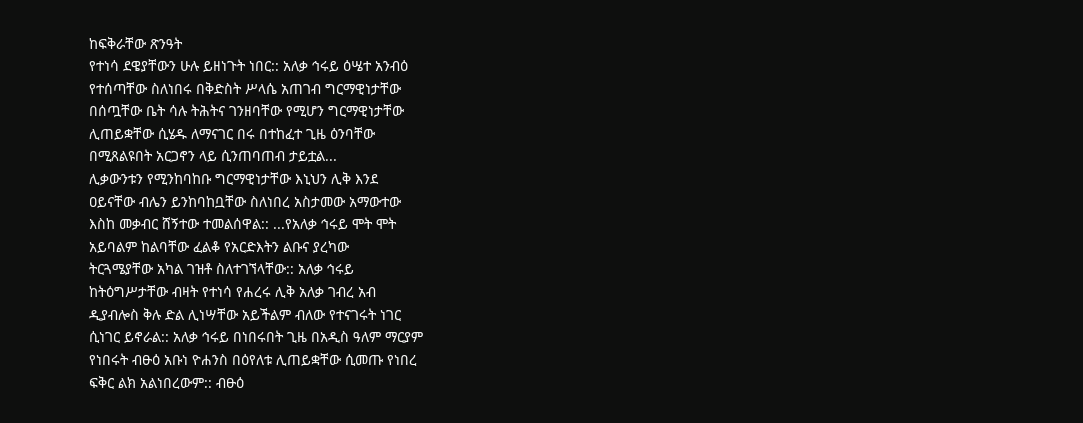ከፍቅራቸው ጽንዓት
የተነሳ ደዌያቸውን ሁሉ ይዘነጉት ነበር:: አለቃ ኅሩይ ዕሤተ አንብዕ
የተሰጣቸው ስለነበሩ በቅድስት ሥላሴ አጠገብ ግርማዊነታቸው
በሰጧቸው ቤት ሳሉ ትሕትና ገንዘባቸው የሚሆን ግርማዊነታቸው
ሊጠይቋቸው ሲሄዱ ለማናገር በሩ በተከፈተ ጊዜ ዕንባቸው
በሚጸልዩበት አርጋኖን ላይ ሲንጠባጠብ ታይቷል...
ሊቃውንቱን የሚንከባከቡ ግርማዊነታቸው እኒህን ሊቅ እንደ
ዐይናቸው ብሌን ይንከባከቧቸው ስለነበረ አስታመው አማውተው
እስከ መቃብር ሸኝተው ተመልሰዋል:: ...የአለቃ ኅሩይ ሞት ሞት
አይባልም ከልባቸው ፈልቆ የአርድእትን ልቡና ያረካው
ትርጓሜያቸው አካል ገዝቶ ስለተገኘላቸው:: አለቃ ኅሩይ
ከትዕግሥታቸው ብዛት የተነሳ የሐረሩ ሊቅ አለቃ ገብረ አብ
ዲያብሎስ ቅሉ ድል ሊነሣቸው አይችልም ብለው የተናገሩት ነገር
ሲነገር ይኖራል:: አለቃ ኅሩይ በነበሩበት ጊዜ በአዲስ ዓለም ማርያም
የነበሩት ብፁዕ አቡነ ዮሐንስ በዕየለቱ ሊጠይቋቸው ሲመጡ የነበረ
ፍቅር ልክ አልነበረውም:: ብፁዕ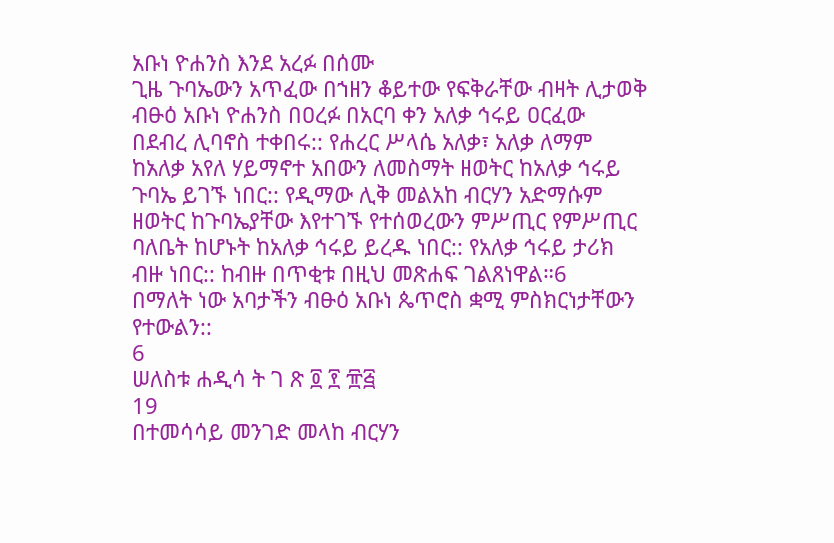አቡነ ዮሐንስ እንደ አረፉ በሰሙ
ጊዜ ጉባኤውን አጥፈው በኀዘን ቆይተው የፍቅራቸው ብዛት ሊታወቅ
ብፁዕ አቡነ ዮሐንስ በዐረፉ በአርባ ቀን አለቃ ኅሩይ ዐርፈው
በደብረ ሊባኖስ ተቀበሩ:: የሐረር ሥላሴ አለቃ፣ አለቃ ለማም
ከአለቃ አየለ ሃይማኖተ አበውን ለመስማት ዘወትር ከአለቃ ኅሩይ
ጉባኤ ይገኙ ነበር:: የዲማው ሊቅ መልአከ ብርሃን አድማሱም
ዘወትር ከጉባኤያቸው እየተገኙ የተሰወረውን ምሥጢር የምሥጢር
ባለቤት ከሆኑት ከአለቃ ኅሩይ ይረዱ ነበር:: የአለቃ ኅሩይ ታሪክ
ብዙ ነበር:: ከብዙ በጥቂቱ በዚህ መጽሐፍ ገልጸነዋል።6
በማለት ነው አባታችን ብፁዕ አቡነ ጴጥሮስ ቋሚ ምስክርነታቸውን
የተውልን::
6
ሠለስቱ ሐዲሳ ት ገ ጽ ፬ ፻ ፹፭
19
በተመሳሳይ መንገድ መላከ ብርሃን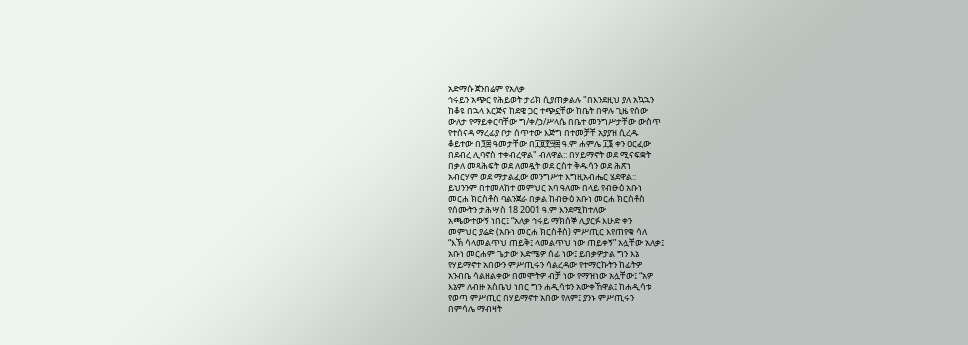አድማሱ ጀንበሬም የአለቃ
ኅሩይን አጭር የሕይወት ታሪክ ሲያጠቃልሉ "በእንደዚህ ያለ አኳኋን
ከቆዩ በኋላ እርጅና ከደዌ ጋር ተጭኗቸው ከቤት በዋሉ ጊዜ የሰው
ውለታ የማይቀርባቸው ግ/ቀ/ኃ/ሥላሴ በቤተ መንግሥታቸው ውስጥ
የተሰናዳ ማረፊያ ቦታ ሰጥተው እጅግ በተመቻቸ አያያዝ ሲረዱ
ቆይተው በ፺፰ ዓመታቸው በ፲፱፻፵፰ ዓ.ም ሐምሌ ፲፮ ቀን ዐርፈው
በደብረ ሊባኖስ ተቀብረዋል" ብለዋል:: በሃይማኖት ወደ ሚናፍቋት
በቃለ መጻሕፍት ወደ ለመዷት ወደ ርስተ ቅዱሳን ወደ ሕጽነ
አብርሃም ወደ ማታልፈው መንግሥተ እግዚአብሔር ሄደዋል::
ይህንንም በተመለከተ መምህር አባ ዓለሙ በላይ የብፁዕ አቡነ
መርሐ ክርስቶስ ባልንጀራ በቃል ከብፁዕ አቡነ መርሐ ክርስቶስ
የሰሙትን ታሕሣስ 18 2001 ዓ.ም እንደሚከተለው
አጫውተውኝ ነበር፤ “አለቃ ኅሩይ ማክሰኞ ሊያርፉ እሁድ ቀን
መምህር ያሬድ (አቡነ መርሐ ክርስቶስ) ምሥጢር እየጠየቁ ሳለ
“እኽ ሳላመልጥህ ጠይቅ፤ ላመልጥህ ነው ጠይቀኝ” አሏቸው አለቃ፤
አቡነ መርሐም ጌታው እድሜዎ ሰፊ ነው፤ ይበቃዎታል ግን እኔ
የሃይማኖተ አበውን ምሥጢሩን ሳልረዳው የተማርኩትን ከፊትዎ
አንብቤ ሳልዘልቀው በመሞትዎ ብቻ ነው የማዝነው አሏቸው፤ “አዎ
እኔም ለብዙ አስቤህ ነበር ግን ሐዲሳቱን አውቀኸዋል፤ ከሐዲሳቱ
የወጣ ምሥጢር በሃይማኖተ አበው የለም፤ ያንኑ ምሥጢሩን
በምሳሌ ማብዛት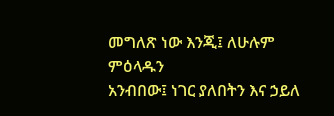መግለጽ ነው እንጂ፤ ለሁሉም ምዕላዱን
አንብበው፤ ነገር ያለበትን እና ኃይለ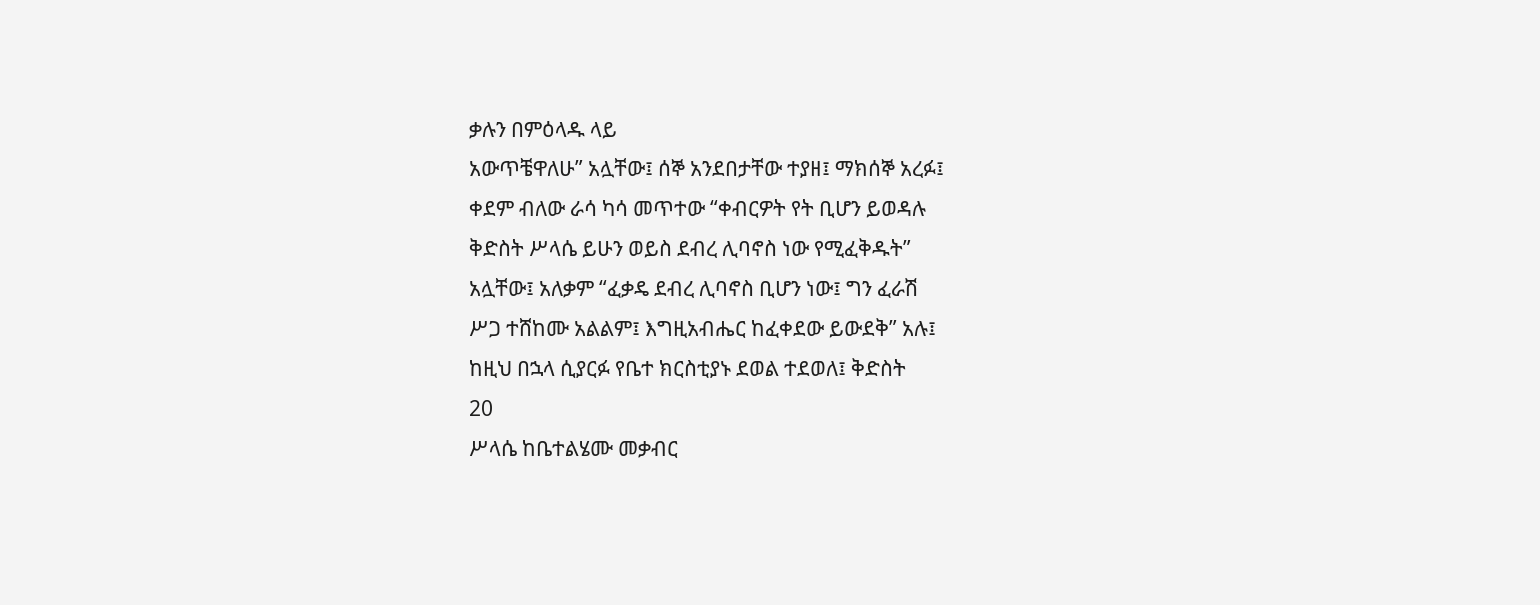ቃሉን በምዕላዱ ላይ
አውጥቼዋለሁ” አሏቸው፤ ሰኞ አንደበታቸው ተያዘ፤ ማክሰኞ አረፉ፤
ቀደም ብለው ራሳ ካሳ መጥተው “ቀብርዎት የት ቢሆን ይወዳሉ
ቅድስት ሥላሴ ይሁን ወይስ ደብረ ሊባኖስ ነው የሚፈቅዱት”
አሏቸው፤ አለቃም “ፈቃዴ ደብረ ሊባኖስ ቢሆን ነው፤ ግን ፈራሽ
ሥጋ ተሸከሙ አልልም፤ እግዚአብሔር ከፈቀደው ይውደቅ” አሉ፤
ከዚህ በኋላ ሲያርፉ የቤተ ክርስቲያኑ ደወል ተደወለ፤ ቅድስት
20
ሥላሴ ከቤተልሄሙ መቃብር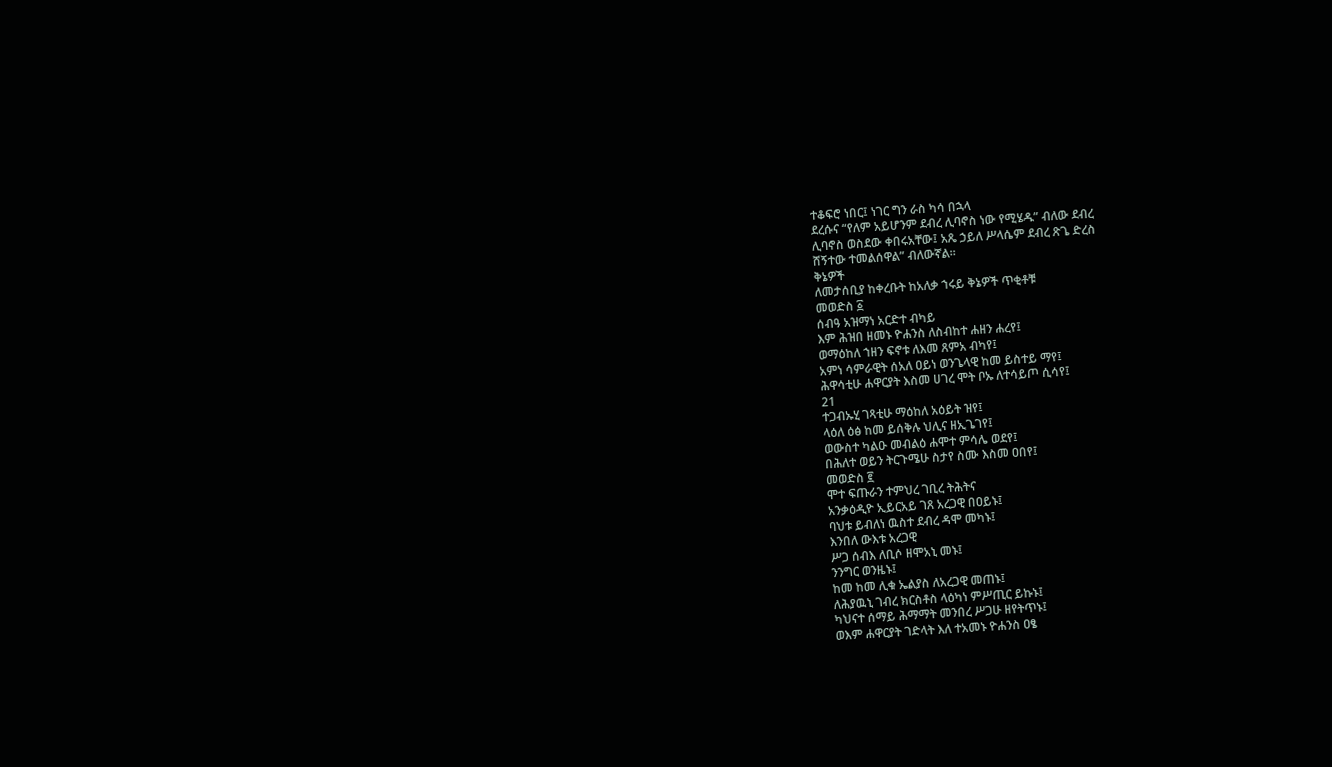ተቆፍሮ ነበር፤ ነገር ግን ራስ ካሳ በኋላ
ደረሱና “የለም አይሆንም ደብረ ሊባኖስ ነው የሚሄዱ” ብለው ደብረ
ሊባኖስ ወስደው ቀበሩአቸው፤ አጼ ኃይለ ሥላሴም ደብረ ጽጌ ድረስ
ሸኝተው ተመልሰዋል” ብለውኛል።
ቅኔዎች
ለመታሰቢያ ከቀረቡት ከአለቃ ኀሩይ ቅኔዎች ጥቂቶቹ
መወድስ ፩
ሰብዓ አዝማነ አርድተ ብካይ
እም ሕዝበ ዘመኑ ዮሐንስ ለስብከተ ሐዘን ሐረየ፤
ወማዕከለ ኀዘን ፍኖቱ ለእመ ጸምአ ብካየ፤
አምነ ሳምራዊት ሰአለ ዐይነ ወንጌላዊ ከመ ይስተይ ማየ፤
ሕዋሳቲሁ ሐዋርያት እስመ ሀገረ ሞት ቦኡ ለተሳይጦ ሲሳየ፤
21
ተጋብኡሂ ገጻቲሁ ማዕከለ አዕይት ዝየ፤
ላዕለ ዕፅ ከመ ይሰቅሉ ህሊና ዘኢጌገየ፤
ወውስተ ካልዑ መብልዕ ሐሞተ ምሳሌ ወደየ፤
በሕለተ ወይን ትርጉሜሁ ስታየ ስሙ እስመ ዐበየ፤
መወድስ ፪
ሞተ ፍጡራን ተምህረ ገቢረ ትሕትና
አንቃዕዲዮ ኢይርአይ ገጸ አረጋዊ በዐይኑ፤
ባህቱ ይብለነ ዉስተ ደብረ ዳሞ መካኑ፤
እንበለ ውእቱ አረጋዊ
ሥጋ ሰብእ ለቢሶ ዘሞአኒ መኑ፤
ንንግር ወንዜኑ፤
ከመ ከመ ሊቁ ኤልያስ ለአረጋዊ መጠኑ፤
ለሕያዉኒ ገብረ ክርስቶስ ላዕካነ ምሥጢር ይኩኑ፤
ካህናተ ሰማይ ሕማማት መንበረ ሥጋሁ ዘየትጥኑ፤
ወእም ሐዋርያት ገድላት እለ ተአመኑ ዮሐንስ ዐፄ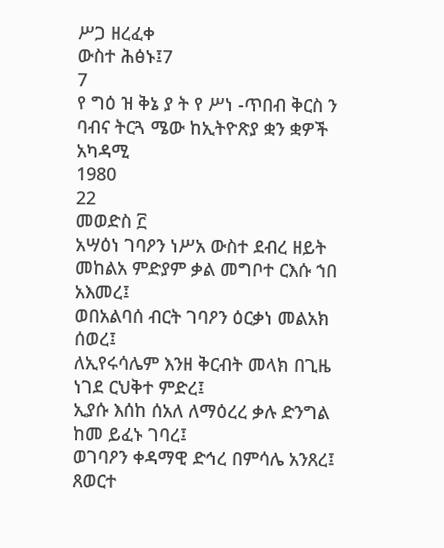ሥጋ ዘረፈቀ
ውስተ ሕፅኑ፤7
7
የ ግዕ ዝ ቅኔ ያ ት የ ሥነ -ጥበብ ቅርስ ን ባብና ትርጓ ሜው ከኢትዮጽያ ቋን ቋዎች አካዳሚ
1980
22
መወድስ ፫
አሣዕነ ገባዖን ነሥአ ውስተ ደብረ ዘይት
መከልአ ምድያም ቃል መግቦተ ርእሱ ኀበ አእመረ፤
ወበአልባሰ ብርት ገባዖን ዕርቃነ መልአክ ሰወረ፤
ለኢየሩሳሌም እንዘ ቅርብት መላክ በጊዜ ነገደ ርህቅተ ምድረ፤
ኢያሱ እሰከ ሰአለ ለማዕረረ ቃሉ ድንግል ከመ ይፈኑ ገባረ፤
ወገባዖን ቀዳማዊ ድኅረ በምሳሌ አንጸረ፤
ጸወርተ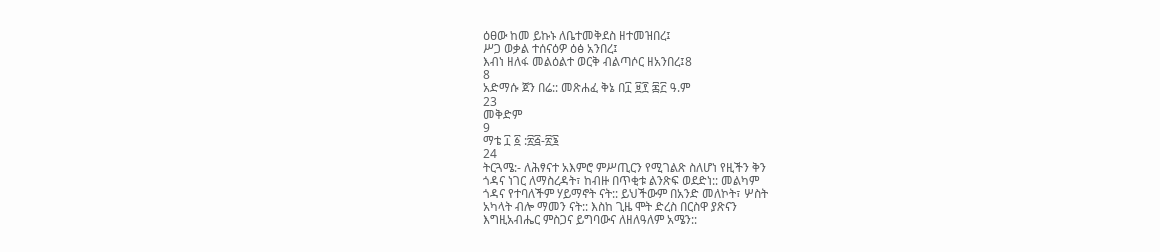ዕፀው ከመ ይኩኑ ለቤተመቅደስ ዘተመዝበረ፤
ሥጋ ወቃል ተሰናዕዎ ዕፅ አንበረ፤
እብነ ዘለፋ መልዕልተ ወርቅ ብልጣሶር ዘአንበረ፤8
8
አድማሱ ጀን በሬ:: መጽሐፈ ቅኔ በ፲ ፱፻ ፷፫ ዓ.ም
23
መቅድም
9
ማቴ ፲ ፩ :፳፭-፳፮
24
ትርጓሜ:- ለሕፃናተ አእምሮ ምሥጢርን የሚገልጽ ስለሆነ የዚችን ቅን
ጎዳና ነገር ለማስረዳት፣ ከብዙ በጥቂቱ ልንጽፍ ወደድነ:: መልካም
ጎዳና የተባለችም ሃይማኖት ናት:: ይህችውም በአንድ መለኮት፣ ሦስት
አካላት ብሎ ማመን ናት:: እስከ ጊዜ ሞት ድረስ በርስዋ ያጽናን
እግዚአብሔር ምስጋና ይግባውና ለዘለዓለም አሜን::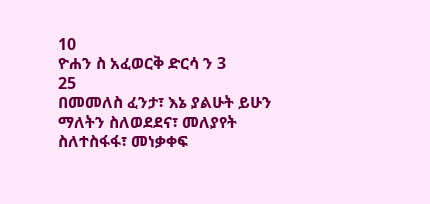10
ዮሐን ስ አፈወርቅ ድርሳ ን 3
25
በመመለስ ፈንታ፣ እኔ ያልሁት ይሁን ማለትን ስለወደደና፣ መለያየት
ስለተስፋፋ፣ መነቃቀፍ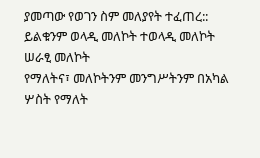ያመጣው የወገን ስም መለያየት ተፈጠረ::
ይልቁንም ወላዲ መለኮት ተወላዲ መለኮት ሠራፂ መለኮት
የማለትና፣ መለኮትንም መንግሥትንም በአካል ሦስት የማለት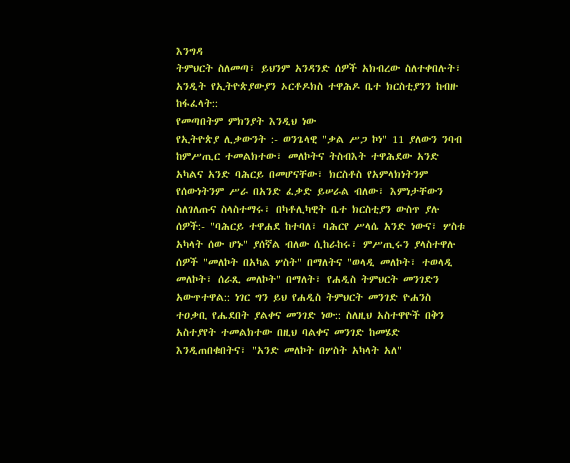እንግዳ
ትምህርት ስለመጣ፣ ይህንም አንዳንድ ሰዎች አክብረው ስለተቀበሉት፣
አንዲት የኢትዮጵያውያን ኦርቶዶክስ ተዋሕዶ ቤተ ክርስቲያንን ከብዙ
ከፋፈላት::
የመጣበትም ምክንያት እንዲህ ነው
የኢትዮጵያ ሊቃውንት :- ወንጌላዊ "ቃል ሥጋ ኮነ" 11 ያለውን ንባብ
ከምሥጢር ተመልክተው፣ መለኮትና ትስብእት ተዋሕደው አንድ
አካልና አንድ ባሕርይ በመሆናቸው፣ ክርስቶስ የአምላክነትንም
የሰውነትንም ሥራ በአንድ ፈቃድ ይሠራል ብለው፣ እምነታቸውን
ስለገለጡና ስላስተማሩ፣ በካቶሊካዊት ቤተ ክርስቲያን ውስጥ ያሉ
ሰዎች:- "ባሕርይ ተዋሐደ ከተባለ፣ ባሕርየ ሥላሴ አንድ ነውና፣ ሦስቱ
አካላት ሰው ሆኑ" ያሰኛል ብለው ሲከራከሩ፣ ምሥጢሩን ያላስተዋሉ
ሰዎች "መለኮት በአካል ሦስት" በማለትና "ወላዲ መለኮት፣ ተወላዲ
መለኮት፣ ሰራጺ መለኮት" በማለት፣ የሐዲስ ትምህርት መንገድን
አውጥተዋል:: ነገር ግን ይህ የሐዲስ ትምህርት መንገድ ዮሐንስ
ተዐቃቢ የሔደበት ያልቀና መንገድ ነው:: ስለዚህ አስተዋዮች በቅን
አስተያየት ተመልክተው በዚህ ባልቀና መንገድ ከመሄድ
እንዲጠበቁበትና፣ "አንድ መለኮት በሦስት አካላት አለ"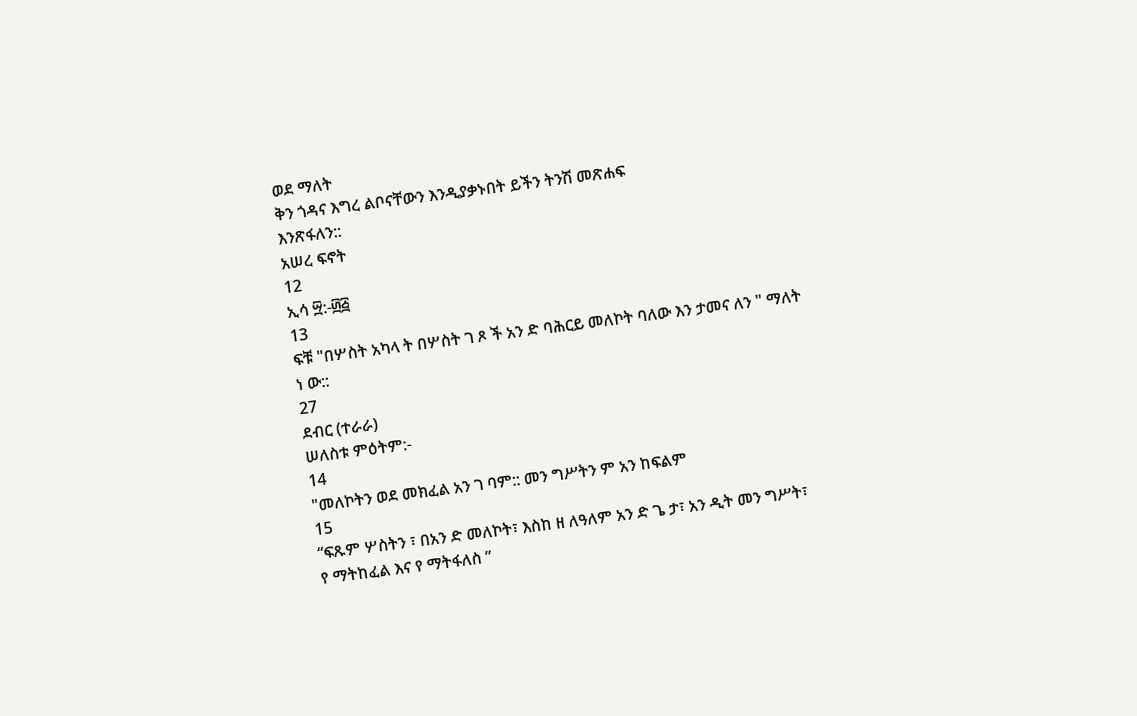ወደ ማለት
ቅን ጎዳና እግረ ልቦናቸውን እንዲያቃኑበት ይችን ትንሽ መጽሐፍ
እንጽፋለን::
አሠረ ፍኖት
12
ኢሳ ፵:-፴፭
13
ፍቹ "በሦስት አካላ ት በሦስት ገ ጾ ች አን ድ ባሕርይ መለኮት ባለው እን ታመና ለን " ማለት
ነ ው::
27
ደብር (ተራራ)
ሠለስቱ ምዕትም:-
14
"መለኮትን ወደ መክፈል አን ገ ባም:: መን ግሥትን ም አን ከፍልም
15
“ፍጹም ሦስትን ፣ በአን ድ መለኮት፣ እስከ ዘ ለዓለም አን ድ ጌ ታ፣ አን ዲት መን ግሥት፣
የ ማትከፈል እና የ ማትፋለስ ”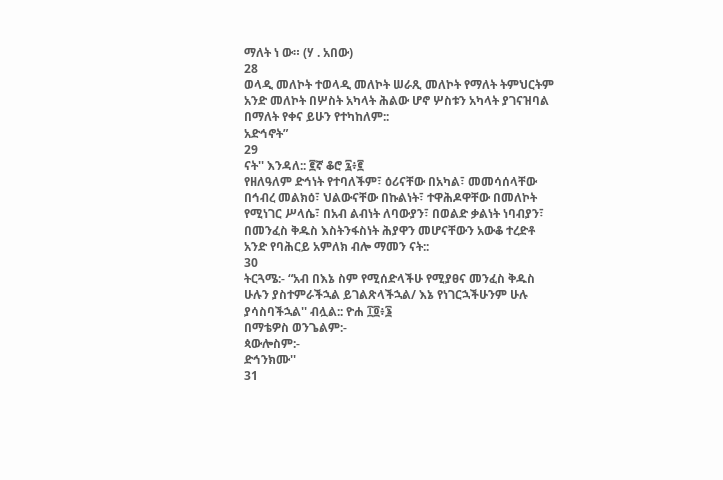ማለት ነ ው። (ሃ . አበው)
28
ወላዲ መለኮት ተወላዲ መለኮት ሠራጺ መለኮት የማለት ትምህርትም
አንድ መለኮት በሦስት አካላት ሕልው ሆኖ ሦስቱን አካላት ያገናዝባል
በማለት የቀና ይሁን የተካከለም::
አድኅኖት”
29
ናት'' እንዳለ:: ፪ኛ ቆሮ ፯፥፪
የዘለዓለም ድኅነት የተባለችም፣ ዕሪናቸው በአካል፣ መመሳሰላቸው
በኅብረ መልክዕ፣ ህልውናቸው በኩልነት፣ ተዋሕዶዋቸው በመለኮት
የሚነገር ሥላሴ፣ በአብ ልብነት ለባውያን፣ በወልድ ቃልነት ነባብያን፣
በመንፈስ ቅዱስ እስትንፋስነት ሕያዋን መሆናቸውን አውቆ ተረድቶ
አንድ የባሕርይ አምለክ ብሎ ማመን ናት::
30
ትርጓሜ:- “አብ በእኔ ስም የሚሰድላችሁ የሚያፀና መንፈስ ቅዱስ
ሁሉን ያስተምራችኋል ይገልጽላችኋል/ እኔ የነገርኋችሁንም ሁሉ
ያሳስባችኋል'' ብሏል:: ዮሐ ፲፬፥፮
በማቴዎስ ወንጌልም:-
ጳውሎስም:-
ድኅንክሙ''
31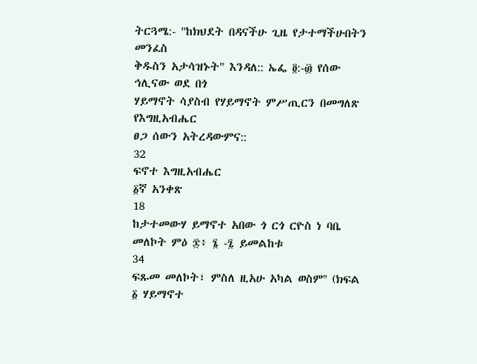ትርጓሜ:- "ከክህደት በዳናችሁ ጊዜ የታተማችሁበትን መንፈስ
ቅዱስን አታሳዝኑት" እንዳለ:: ኤፌ ፬:-፴ የሰው ኅሊናው ወደ በጎ
ሃይማኖት ሳያስብ የሃይማኖት ምሥጢርን በመግለጽ የእግዚአብሔር
ፀጋ ሰውን አትረዳውምና::
32
ፍኖተ እግዚአብሔር
፩ኛ አንቀጽ
18
ከታተመውሃ ይማኖተ አበው ጎ ርጎ ርዮስ ነ ባቤ መለኮት ምዕ ፷፥ ፮ -፯ ይመልከቱ
34
ፍጹመ መለኮት፣ ምስለ ዚአሁ አካል ወስም'' (ክፍል ፩ ሃይማኖተ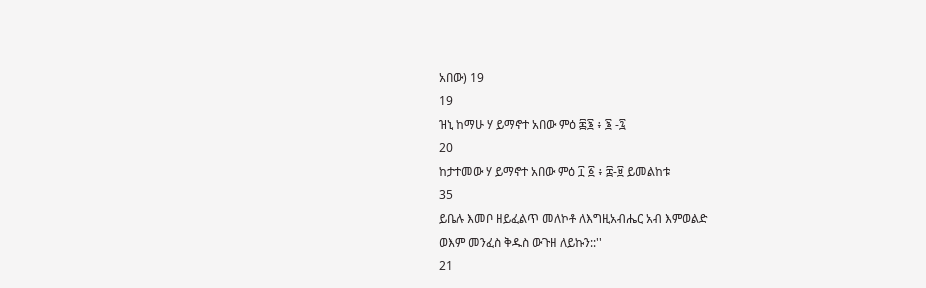አበው) 19
19
ዝኒ ከማሁ ሃ ይማኖተ አበው ምዕ ፷፮ ፥ ፮ -፯
20
ከታተመው ሃ ይማኖተ አበው ምዕ ፲ ፩ ፥ ፰-፱ ይመልከቱ
35
ይቤሉ እመቦ ዘይፈልጥ መለኮቶ ለእግዚአብሔር አብ እምወልድ
ወእም መንፈስ ቅዱስ ውጉዘ ለይኩን::''
21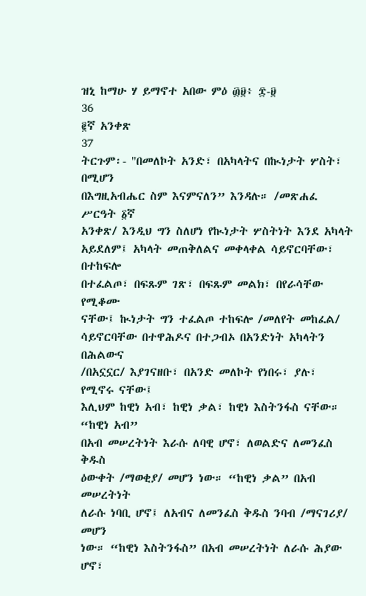ዝኒ ከማሁ ሃ ይማኖተ አበው ምዕ ፴፱፥ ፰-፱
36
፪ኛ አንቀጽ
37
ትርጉም፡- "በመለኮት አንድ፣ በአካላትና በኲነታት ሦስት፣ በሚሆን
በእግዚአብሔር ስም እናምናለን” እንዳሉ። /መጽሐፈ ሥርዓት ፩ኛ
አንቀጽ/ እንዲህ ግን ስለሆነ የኲነታት ሦስትነት እንደ አካላት
አይደለም፤ አካላት መጠቅለልና መቀላቀል ሳይኖርባቸው፣ በተከፍሎ
በተፈልጦ፣ በፍጹም ገጽ፣ በፍጹም መልክ፣ በየራሳቸው የሚቆሙ
ናቸው፤ ኲነታት ግን ተፈልጦ ተከፍሎ /መለየት መከፈል/
ሳይኖርባቸው በተዋሕዶና በተጋብኦ በአንድነት አካላትን በሕልውና
/በአኗኗር/ እያገናዘቡ፣ በአንድ መለኮት የነበሩ፣ ያሉ፣ የሚኖሩ ናቸው፤
እሊህም ከዊነ አብ፣ ከዊነ ቃል፣ ከዊነ እስትንፋስ ናቸው። “ከዊነ አብ”
በአብ መሠረትነት እራሱ ለባዊ ሆኖ፣ ለወልድና ለመንፈስ ቅዱስ
ዕውቀት /ማወቂያ/ መሆን ነው። “ከዊነ ቃል” በአብ መሠረትነት
ለራሱ ነባቢ ሆኖ፤ ለአብና ለመንፈስ ቅዱስ ንባብ /ማናገሪያ/ መሆን
ነው። “ከዊነ እስትንፋስ” በአብ መሠረትነት ለራሱ ሕያው ሆኖ፣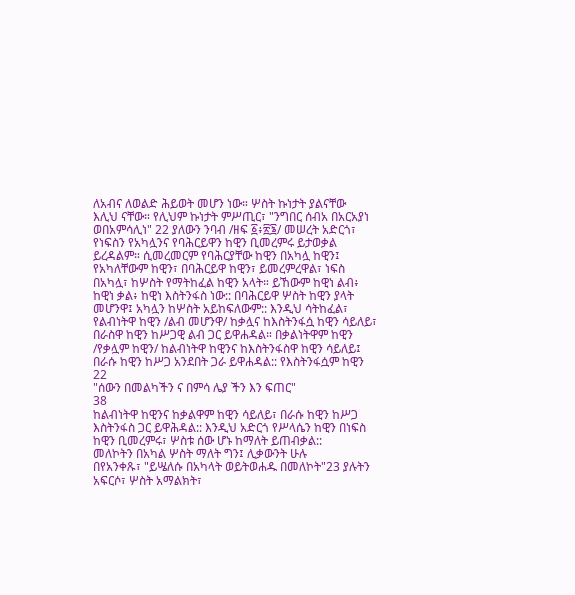ለአብና ለወልድ ሕይወት መሆን ነው። ሦስት ኩነታት ያልናቸው
እሊህ ናቸው። የሊህም ኩነታት ምሥጢር፣ "ንግበር ሰብአ በአርአያነ
ወበአምሳሊነ" 22 ያለውን ንባብ /ዘፍ ፩፥፳፮/ መሠረት አድርጎ፣
የነፍስን የአካሏንና የባሕርይዋን ከዊን ቢመረምሩ ይታወቃል
ይረዳልም። ሲመረመርም የባሕርያቸው ከዊን በአካሏ ከዊን፤
የአካለቸውም ከዊን፣ በባሕርይዋ ከዊን፣ ይመረምረዋል፣ ነፍስ
በአካሏ፣ ከሦስት የማትከፈል ከዊን አላት። ይኸውም ከዊነ ልብ፥
ከዊነ ቃል፥ ከዊነ እስትንፋስ ነው:: በባሕርይዋ ሦስት ከዊን ያላት
መሆንዋ፤ አካሏን ከሦስት አይከፍለውም:: እንዲህ ሳትከፈል፣
የልብነትዋ ከዊን /ልብ መሆንዋ/ ከቃሏና ከእስትንፋሷ ከዊን ሳይለይ፣
በራስዋ ከዊን ከሥጋዊ ልብ ጋር ይዋሐዳል። በቃልነትዋም ከዊን
/የቃሏም ከዊን/ ከልብነትዋ ከዊንና ከእስትንፋስዋ ከዊን ሳይለይ፤
በራሱ ከዊን ከሥጋ አንደበት ጋራ ይዋሐዳል:: የእስትንፋሷም ከዊን
22
"ሰውን በመልካችን ና በምሳ ሌያ ችን እን ፍጠር"
38
ከልብነትዋ ከዊንና ከቃልዋም ከዊን ሳይለይ፣ በራሱ ከዊን ከሥጋ
እስትንፋስ ጋር ይዋሕዳል:: እንዲህ አድርጎ የሥላሴን ከዊን በነፍስ
ከዊን ቢመረምሩ፣ ሦስቱ ሰው ሆኑ ከማለት ይጠብቃል::
መለኮትን በአካል ሦስት ማለት ግን፤ ሊቃውንት ሁሉ
በየአንቀጹ፣ "ይሤለሱ በአካላት ወይትወሐዱ በመለኮት"23 ያሉትን
አፍርሶ፣ ሦስት አማልክት፣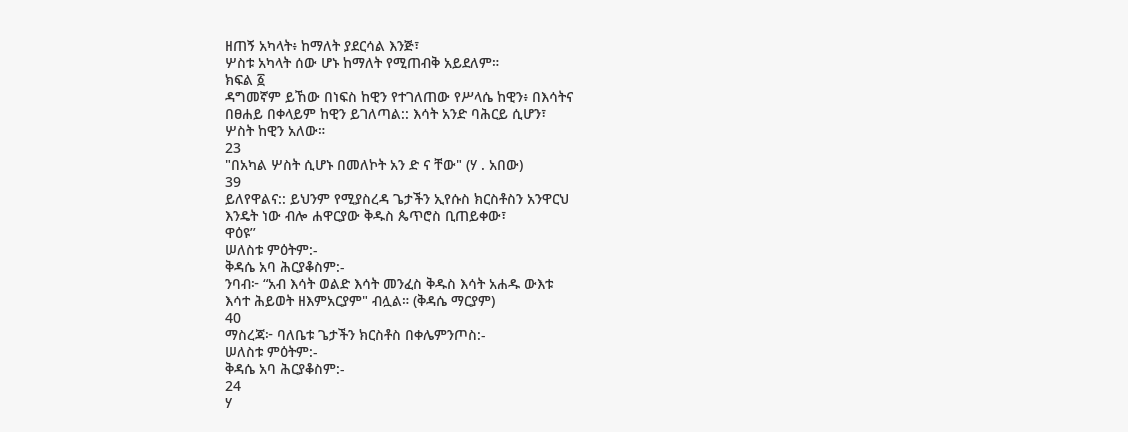ዘጠኝ አካላት፥ ከማለት ያደርሳል እንጅ፣
ሦስቱ አካላት ሰው ሆኑ ከማለት የሚጠብቅ አይደለም።
ክፍል ፩
ዳግመኛም ይኸው በነፍስ ከዊን የተገለጠው የሥላሴ ከዊን፥ በእሳትና
በፀሐይ በቀላይም ከዊን ይገለጣል:: እሳት አንድ ባሕርይ ሲሆን፣
ሦስት ከዊን አለው።
23
"በአካል ሦስት ሲሆኑ በመለኮት አን ድ ና ቸው" (ሃ . አበው)
39
ይለየዋልና:: ይህንም የሚያስረዳ ጌታችን ኢየሱስ ክርስቶስን አንዋርህ
እንዴት ነው ብሎ ሐዋርያው ቅዱስ ጴጥሮስ ቢጠይቀው፣
ዋዕዩ’’
ሠለስቱ ምዕትም:-
ቅዳሴ አባ ሕርያቆስም:-
ንባብ፦ “አብ እሳት ወልድ እሳት መንፈስ ቅዱስ እሳት አሐዱ ውእቱ
እሳተ ሕይወት ዘእምአርያም" ብሏል። (ቅዳሴ ማርያም)
40
ማስረጃ፦ ባለቤቱ ጌታችን ክርስቶስ በቀሌምንጦስ:-
ሠለስቱ ምዕትም:-
ቅዳሴ አባ ሕርያቆስም:-
24
ሃ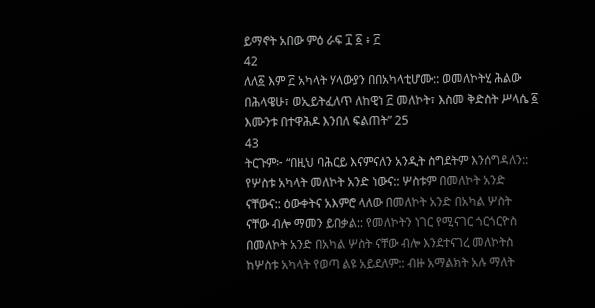ይማኖት አበው ምዕ ራፍ ፲ ፩ ፥ ፫
42
ለለ፩ እም ፫ አካላት ሃላውያን በበአካላቲሆሙ:: ወመለኮትሂ ሕልው
በሕላዌሁ፣ ወኢይትፈለጥ ለከዊነ ፫ መለኮት፣ እስመ ቅድስት ሥላሴ ፩
እሙንቱ በተዋሕዶ እንበለ ፍልጠት” 25
43
ትርጉም፦ “በዚህ ባሕርይ እናምናለን አንዲት ስግደትም እንሰግዳለን::
የሦስቱ አካላት መለኮት አንድ ነውና:: ሦስቱም በመለኮት አንድ
ናቸውና:: ዕውቀትና አእምሮ ላለው በመለኮት አንድ በአካል ሦስት
ናቸው ብሎ ማመን ይበቃል:: የመለኮትን ነገር የሚናገር ጎርጎርዮስ
በመለኮት አንድ በአካል ሦስት ናቸው ብሎ እንደተናገረ መለኮትስ
ከሦስቱ አካላት የወጣ ልዩ አይደለም:: ብዙ አማልክት አሉ ማለት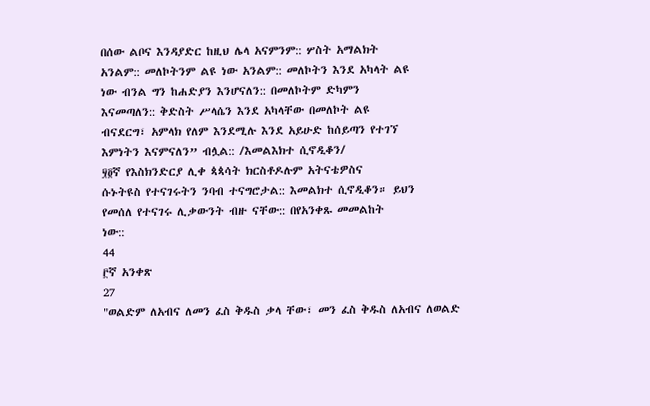በሰው ልቦና እንዳያድር ከዚህ ሌላ አናምንም:: ሦስት አማልክት
አንልም:: መለኮትንም ልዩ ነው አንልም:: መለኮትን እንደ አካላት ልዩ
ነው ብንል ግን ከሐድያን እንሆናለን:: በመለኮትም ድካምን
እናመጣለን:: ቅድስት ሥላሴን እንደ አካላቸው በመለኮት ልዩ
ብናደርግ፣ አምላክ የለም እንደሚሉ እንደ አይሁድ ከሰይጣን የተገኘ
እምነትን እናምናለን” ብሏል:: /እመልእክተ ሲኖዲቆን/
፶፬ኛ የእስክንድርያ ሊቀ ጳጳሳት ክርስቶዶሉም አትናቴዎስና
ሱኑትዩስ የተናገሩትን ንባብ ተናግሮታል:: እመልክተ ሲኖዲቆን። ይህን
የመሰለ የተናገሩ ሊቃውንት ብዙ ናቸው:: በየአንቀጹ መመልከት
ነው::
44
፫ኛ አንቀጽ
27
"ወልድም ለአብና ለመን ፈስ ቅዱስ ቃላ ቸው፣ መን ፈስ ቅዱስ ለአብና ለወልድ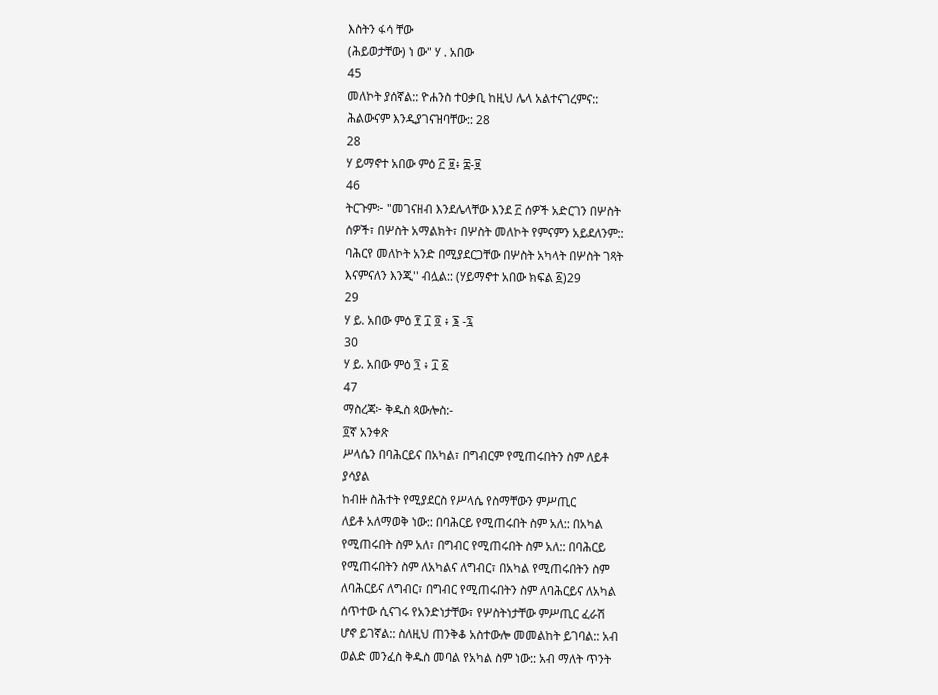እስትን ፋሳ ቸው
(ሕይወታቸው) ነ ው" ሃ . አበው
45
መለኮት ያሰኛል:: ዮሐንስ ተዐቃቢ ከዚህ ሌላ አልተናገረምና::
ሕልውናም እንዲያገናዝባቸው:: 28
28
ሃ ይማኖተ አበው ምዕ ፫ ፱፥ ፰-፱
46
ትርጉም፦ "መገናዘብ እንደሌላቸው እንደ ፫ ሰዎች አድርገን በሦስት
ሰዎች፣ በሦስት አማልክት፣ በሦስት መለኮት የምናምን አይደለንም::
ባሕርየ መለኮት አንድ በሚያደርጋቸው በሦስት አካላት በሦስት ገጻት
እናምናለን እንጂ'' ብሏል:: (ሃይማኖተ አበው ክፍል ፩)29
29
ሃ ይ. አበው ምዕ ፻ ፲ ፬ ፥ ፮ -፯
30
ሃ ይ. አበው ምዕ ፺ ፥ ፲ ፩
47
ማስረጃ፦ ቅዱስ ጳውሎስ:-
፬ኛ አንቀጽ
ሥላሴን በባሕርይና በአካል፣ በግብርም የሚጠሩበትን ስም ለይቶ
ያሳያል
ከብዙ ስሕተት የሚያደርስ የሥላሴ የስማቸውን ምሥጢር
ለይቶ አለማወቅ ነው:: በባሕርይ የሚጠሩበት ስም አለ:: በአካል
የሚጠሩበት ስም አለ፣ በግብር የሚጠሩበት ስም አለ:: በባሕርይ
የሚጠሩበትን ስም ለአካልና ለግብር፣ በአካል የሚጠሩበትን ስም
ለባሕርይና ለግብር፣ በግብር የሚጠሩበትን ስም ለባሕርይና ለአካል
ሰጥተው ሲናገሩ የአንድነታቸው፣ የሦስትነታቸው ምሥጢር ፈራሽ
ሆኖ ይገኛል:: ስለዚህ ጠንቅቆ አስተውሎ መመልከት ይገባል:: አብ
ወልድ መንፈስ ቅዱስ መባል የአካል ስም ነው:: አብ ማለት ጥንት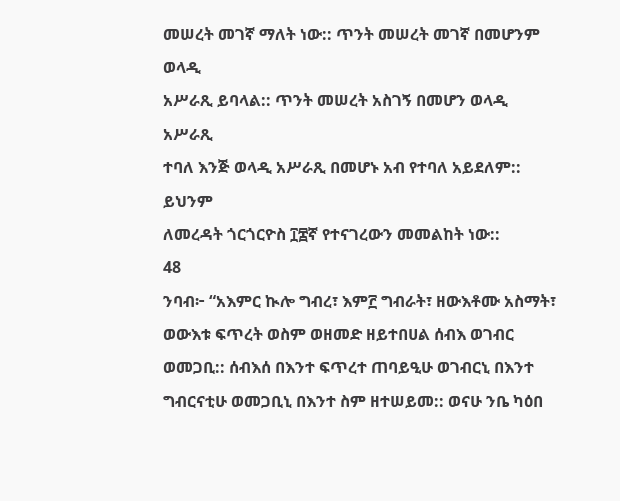መሠረት መገኛ ማለት ነው:: ጥንት መሠረት መገኛ በመሆንም ወላዲ
አሥራጺ ይባላል:: ጥንት መሠረት አስገኝ በመሆን ወላዲ አሥራጺ
ተባለ እንጅ ወላዲ አሥራጺ በመሆኑ አብ የተባለ አይደለም:: ይህንም
ለመረዳት ጎርጎርዮስ ፲፰ኛ የተናገረውን መመልከት ነው::
48
ንባብ፦ “አእምር ኲሎ ግብረ፣ እም፫ ግብራት፣ ዘውእቶሙ አስማት፣
ወውእቱ ፍጥረት ወስም ወዘመድ ዘይተበሀል ሰብእ ወገብር
ወመጋቢ:: ሰብእሰ በእንተ ፍጥረተ ጠባይዒሁ ወገብርኒ በእንተ
ግብርናቲሁ ወመጋቢኒ በእንተ ስም ዘተሠይመ:: ወናሁ ንቤ ካዕበ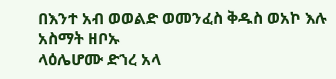በእንተ አብ ወወልድ ወመንፈስ ቅዱስ ወአኮ እሉ አስማት ዘቦኡ
ላዕሌሆሙ ድኀረ አላ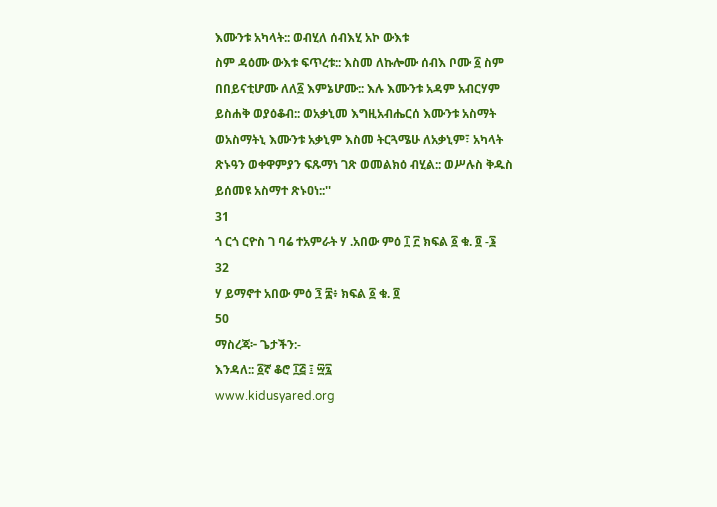እሙንቱ አካላት:: ወብሂለ ሰብእሂ አኮ ውእቱ
ስም ዳዕሙ ውእቱ ፍጥረቱ:: እስመ ለኩሎሙ ሰብእ ቦሙ ፩ ስም
በበይናቲሆሙ ለለ፩ እምኔሆሙ:: እሉ እሙንቱ አዳም አብርሃም
ይስሐቅ ወያዕቆብ:: ወአቃኒመ እግዚአብሔርሰ እሙንቱ አስማት
ወአስማትኒ እሙንቱ አቃኒም እስመ ትርጓሜሁ ለአቃኒም፣ አካላት
ጽኑዓን ወቀዋምያን ፍጹማነ ገጽ ወመልክዕ ብሂል:: ወሥሉስ ቅዱስ
ይሰመዩ አስማተ ጽኑዐነ::''
31
ጎ ርጎ ርዮስ ገ ባሬ ተአምራት ሃ .አበው ምዕ ፲ ፫ ክፍል ፩ ቁ. ፬ -፮
32
ሃ ይማኖተ አበው ምዕ ፺ ፰፥ ክፍል ፩ ቁ. ፬
50
ማስረጃ፦ ጌታችን:-
እንዳለ:: ፩ኛ ቆሮ ፲፭ ፤ ፵፯
www.kidusyared.org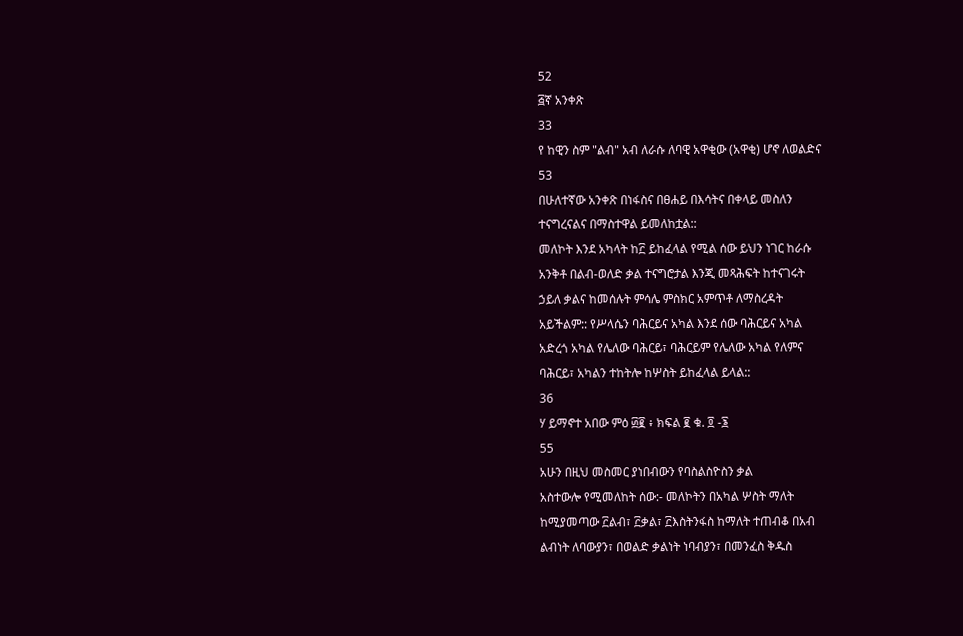52
፭ኛ አንቀጽ
33
የ ከዊን ስም "ልብ" አብ ለራሱ ለባዊ አዋቂው (አዋቂ) ሆኖ ለወልድና
53
በሁለተኛው አንቀጽ በነፋስና በፀሐይ በእሳትና በቀላይ መስለን
ተናግረናልና በማስተዋል ይመለከቷል::
መለኮት እንደ አካላት ከ፫ ይከፈላል የሚል ሰው ይህን ነገር ከራሱ
አንቅቶ በልብ-ወለድ ቃል ተናግሮታል እንጂ መጻሕፍት ከተናገሩት
ኃይለ ቃልና ከመሰሉት ምሳሌ ምስክር አምጥቶ ለማስረዳት
አይችልም:: የሥላሴን ባሕርይና አካል እንደ ሰው ባሕርይና አካል
አድረጎ አካል የሌለው ባሕርይ፣ ባሕርይም የሌለው አካል የለምና
ባሕርይ፣ አካልን ተከትሎ ከሦስት ይከፈላል ይላል::
36
ሃ ይማኖተ አበው ምዕ ፴፪ ፥ ክፍል ፪ ቁ. ፬ -፮
55
አሁን በዚህ መስመር ያነበብውን የባስልስዮስን ቃል
አስተውሎ የሚመለከት ሰው:- መለኮትን በአካል ሦስት ማለት
ከሚያመጣው ፫ልብ፣ ፫ቃል፣ ፫እስትንፋስ ከማለት ተጠብቆ በአብ
ልብነት ለባውያን፣ በወልድ ቃልነት ነባብያን፣ በመንፈስ ቅዱስ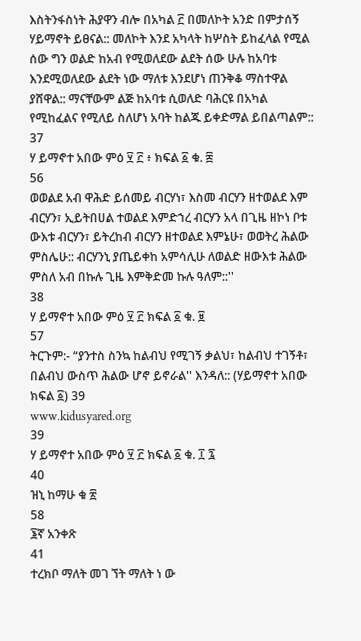እስትንፋስነት ሕያዋን ብሎ በአካል ፫ በመለኮት አንድ በምታሰኝ
ሃይማኖት ይፀናል:: መለኮት እንደ አካላት ከሦስት ይከፈላል የሚል
ሰው ግን ወልድ ከአብ የሚወለደው ልደት ሰው ሁሉ ከአባቱ
እንደሚወለደው ልደት ነው ማለቱ እንደሆነ ጠንቅቆ ማስተዋል
ያሸዋል:: ማናቸውም ልጅ ከአባቱ ሲወለድ ባሕርዩ በአካል
የሚከፈልና የሚለይ ስለሆነ አባት ከልጁ ይቀድማል ይበልጣልም::
37
ሃ ይማኖተ አበው ምዕ ፶ ፫ ፥ ክፍል ፩ ቁ. ፰
56
ወወልደ አብ ዋሕድ ይሰመይ ብርሃነ፣ እስመ ብርሃን ዘተወልደ እም
ብርሃን፣ ኢይትበሀል ተወልደ እምድኀረ ብርሃን አላ በጊዜ ዘኮነ ቦቱ
ውእቱ ብርሃን፣ ይትረከብ ብርሃን ዘተወልደ እምኔሁ፣ ወወትረ ሕልው
ምስሌሁ:: ብርሃንኒ ያጤይቀከ አምሳሊሁ ለወልድ ዘውእቱ ሕልው
ምስለ አብ በኩሉ ጊዜ እምቅድመ ኩሉ ዓለም::''
38
ሃ ይማኖተ አበው ምዕ ፶ ፫ ክፍል ፩ ቁ. ፱
57
ትርጉም:- “ያንተስ ስንኳ ከልብህ የሚገኝ ቃልህ፣ ከልብህ ተገኝቶ፣
በልብህ ውስጥ ሕልው ሆኖ ይኖራል'' እንዳለ:: (ሃይማኖተ አበው
ክፍል ፩) 39
www.kidusyared.org
39
ሃ ይማኖተ አበው ምዕ ፶ ፫ ክፍል ፩ ቁ. ፲ ፯
40
ዝኒ ከማሁ ቁ ፳
58
፮ኛ አንቀጽ
41
ተረክቦ ማለት መገ ኘት ማለት ነ ው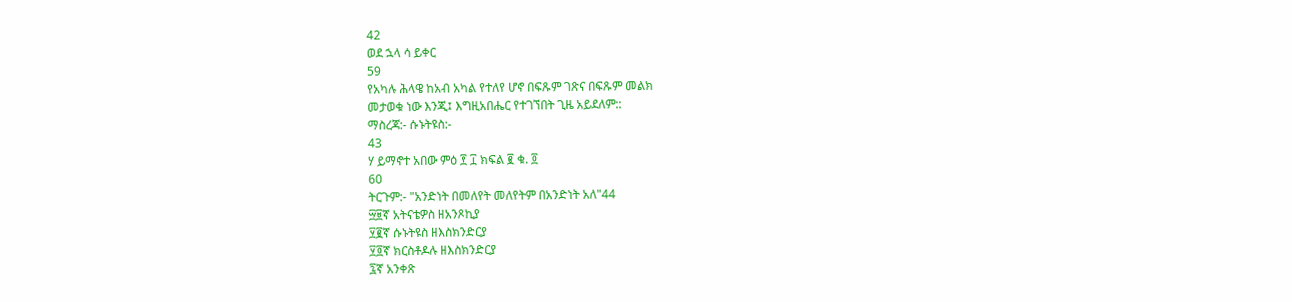42
ወደ ኋላ ሳ ይቀር
59
የአካሉ ሕላዌ ከአብ አካል የተለየ ሆኖ በፍጹም ገጽና በፍጹም መልክ
መታወቁ ነው እንጂ፤ እግዚአበሔር የተገኘበት ጊዜ አይደለም::
ማስረጃ:- ሱኑትዩስ:-
43
ሃ ይማኖተ አበው ምዕ ፻ ፲ ክፍል ፪ ቁ. ፬
60
ትርጉም:- "አንድነት በመለየት መለየትም በአንድነት አለ"44
፵፱ኛ አትናቴዎስ ዘአንጾኪያ
፶፪ኛ ሱኑትዩስ ዘእስክንድርያ
፶፬ኛ ክርስቶዶሉ ዘእስክንድርያ
፯ኛ አንቀጽ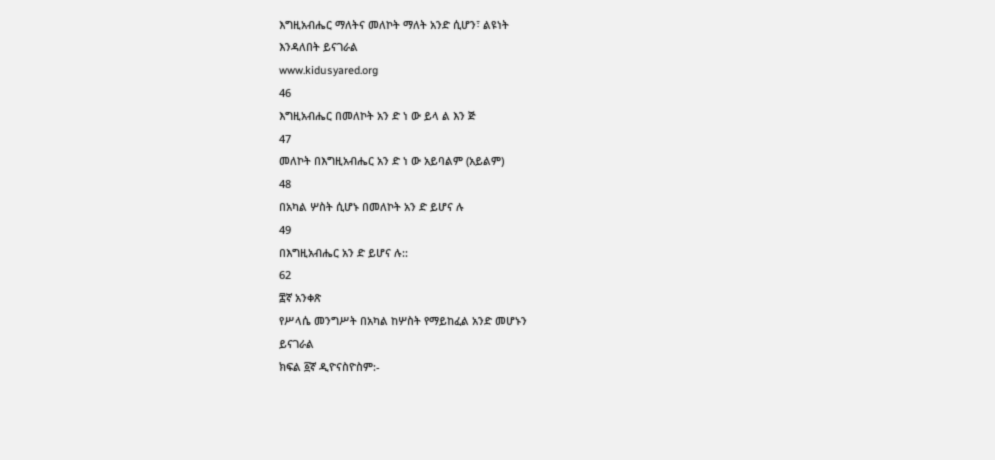እግዚአብሔር ማለትና መለኮት ማለት አንድ ሲሆን፣ ልዩነት
እንዳለበት ይናገራል
www.kidusyared.org
46
እግዚአብሔር በመለኮት አን ድ ነ ው ይላ ል እን ጅ
47
መለኮት በእግዚአብሔር አን ድ ነ ው አይባልም (አይልም)
48
በአካል ሦስት ሲሆኑ በመለኮት አን ድ ይሆና ሉ
49
በእግዚአብሔር አን ድ ይሆና ሉ::
62
፰ኛ አንቀጽ
የሥላሴ መንግሥት በአካል ከሦስት የማይከፈል አንድ መሆኑን
ይናገራል
ክፍል ፩ኛ ዲዮናስዮስም:-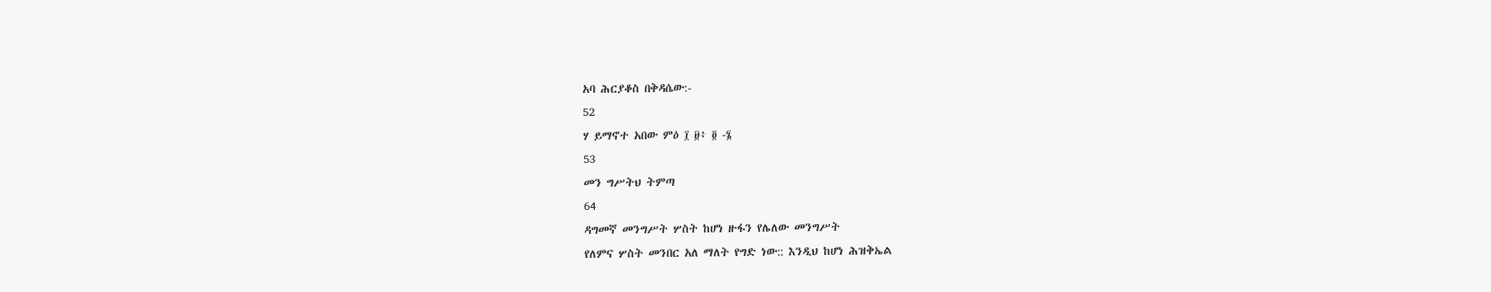አባ ሕርያቆስ በቅዳሴው:-
52
ሃ ይማኖተ አበው ምዕ ፲ ፱፥ ፬ -፮
53
መን ግሥትህ ትምጣ
64
ዳግመኛ መንግሥት ሦስት ከሆነ ዙፋን የሌለው መንግሥት
የለምና ሦስት መንበር አለ ማለት የግድ ነው:: እንዲህ ከሆነ ሕዝቅኤል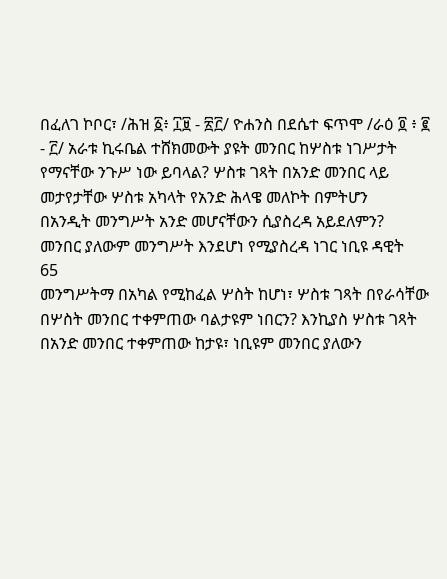በፈለገ ኮቦር፣ /ሕዝ ፩፥ ፲፱ - ፳፫/ ዮሐንስ በደሴተ ፍጥሞ /ራዕ ፬ ፥ ፪
- ፫/ አራቱ ኪሩቤል ተሸክመውት ያዩት መንበር ከሦስቱ ነገሥታት
የማናቸው ንጉሥ ነው ይባላል? ሦስቱ ገጻት በአንድ መንበር ላይ
መታየታቸው ሦስቱ አካላት የአንድ ሕላዌ መለኮት በምትሆን
በአንዲት መንግሥት አንድ መሆናቸውን ሲያስረዳ አይደለምን?
መንበር ያለውም መንግሥት እንደሆነ የሚያስረዳ ነገር ነቢዩ ዳዊት
65
መንግሥትማ በአካል የሚከፈል ሦስት ከሆነ፣ ሦስቱ ገጻት በየራሳቸው
በሦስት መንበር ተቀምጠው ባልታዩም ነበርን? እንኪያስ ሦስቱ ገጻት
በአንድ መንበር ተቀምጠው ከታዩ፣ ነቢዩም መንበር ያለውን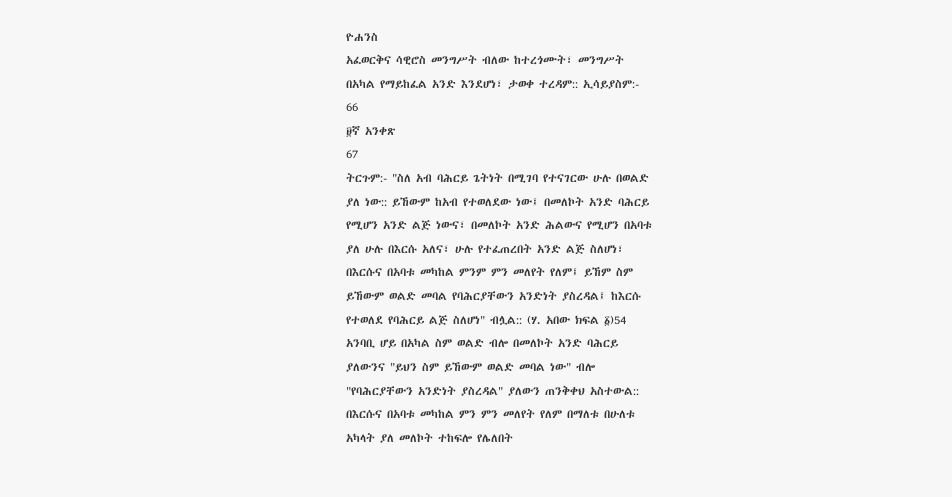ዮሐንስ
አፈወርቅና ሳዊሮስ መንግሥት ብለው ከተረጎሙት፣ መንግሥት
በአካል የማይከፈል አንድ እንደሆነ፣ ታወቀ ተረዳም:: ኢሳይያስም:-
66
፱ኛ አንቀጽ
67
ትርጉም:- "ስለ አብ ባሕርይ ጌትነት በሚገባ የተናገርው ሁሉ በወልድ
ያለ ነው:: ይኸውም ከአብ የተወለደው ነው፤ በመለኮት አንድ ባሕርይ
የሚሆን አንድ ልጅ ነውና፣ በመለኮት አንድ ሕልውና የሚሆን በአባቱ
ያለ ሁሉ በእርሱ አለና፣ ሁሉ የተፈጠረበት አንድ ልጅ ስለሆነ፣
በእርሱና በአባቱ መካከል ምንም ምን መለየት የለም፤ ይኸም ስም
ይኸውም ወልድ መባል የባሕርያቸውን አንድነት ያስረዳል፤ ከእርሱ
የተወለደ የባሕርይ ልጅ ስለሆነ" ብሏል:: (ሃ. አበው ክፍል ፩)54
አንባቢ ሆይ በአካል ስም ወልድ ብሎ በመለኮት አንድ ባሕርይ
ያለውንና "ይህን ስም ይኸውም ወልድ መባል ነው" ብሎ
"የባሕርያቸውን አንድነት ያስረዳል" ያለውን ጠንቅቀህ አስተውል::
በእርሱና በአባቱ መካከል ምን ምን መለየት የለም በማለቱ በሁለቱ
አካላት ያለ መለኮት ተከፍሎ የሌለበት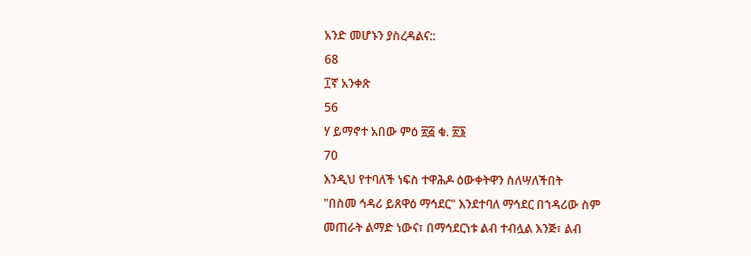አንድ መሆኑን ያስረዳልና::
68
፲ኛ አንቀጽ
56
ሃ ይማኖተ አበው ምዕ ፳፭ ቁ. ፳፮
70
እንዲህ የተባለች ነፍስ ተዋሕዶ ዕውቀትዋን ስለሣለችበት
"በስመ ኅዳሪ ይጸዋዕ ማኅደር" እንደተባለ ማኅደር በኀዳሪው ስም
መጠራት ልማድ ነውና፣ በማኅደርነቱ ልብ ተብሏል እንጅ፣ ልብ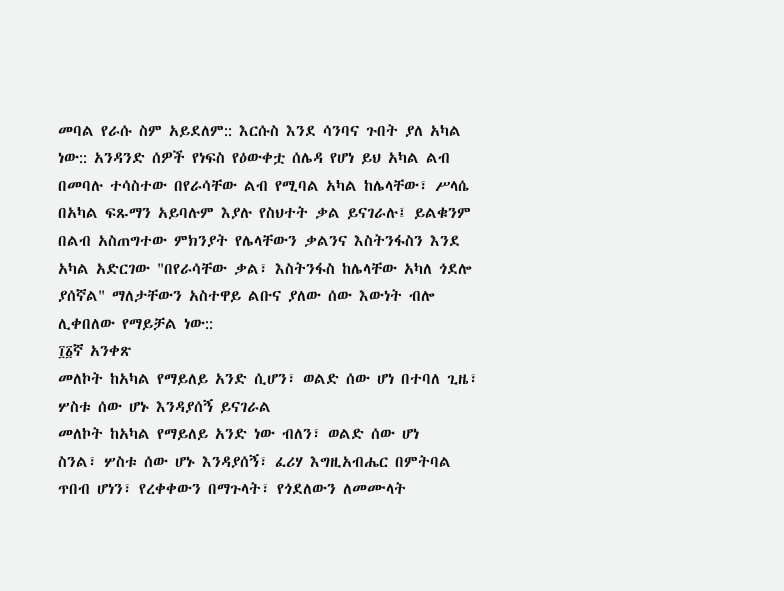መባል የራሱ ስም አይደለም:: እርሱስ እንደ ሳንባና ጉበት ያለ አካል
ነው:: አንዳንድ ሰዎች የነፍስ የዕውቀቷ ሰሌዳ የሆነ ይህ አካል ልብ
በመባሉ ተሳስተው በየራሳቸው ልብ የሚባል አካል ከሌላቸው፣ ሥላሴ
በአካል ፍጹማን አይባሉም እያሉ የስህተት ቃል ይናገራሉ፤ ይልቁንም
በልብ አስጠግተው ምክንያት የሌላቸውን ቃልንና እስትንፋስን እንደ
አካል አድርገው "በየራሳቸው ቃል፣ እስትንፋስ ከሌላቸው አካለ ጎደሎ
ያሰኛል" ማለታቸውን አስተዋይ ልቡና ያለው ሰው እውነት ብሎ
ሊቀበለው የማይቻል ነው::
፲፩ኛ አንቀጽ
መለኮት ከአካል የማይለይ አንድ ሲሆን፣ ወልድ ሰው ሆነ በተባለ ጊዜ፣
ሦስቱ ሰው ሆኑ እንዳያሰኝ ይናገራል
መለኮት ከአካል የማይለይ አንድ ነው ብለን፣ ወልድ ሰው ሆነ
ስንል፣ ሦስቱ ሰው ሆኑ እንዳያሰኝ፣ ፈሪሃ እግዚአብሔር በምትባል
ጥበብ ሆነን፣ የረቀቀውን በማጉላት፣ የጎደለውን ለመሙላት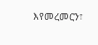እየመረመርን፣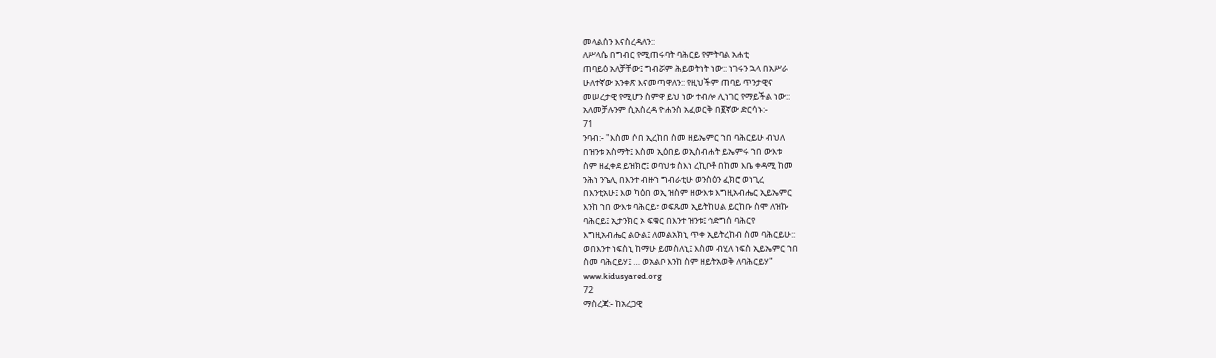መላልሰን እናስረዳለን::
ለሥላሴ በግብር የሚጠሩባት ባሕርይ የምትባል አሐቲ
ጠባይዕ አለቻቸው፤ ግብሯም ሕይወትነት ነው:: ነገሩን ኋላ በአሥራ
ሁለተኛው አንቀጽ እናመጣዋለን:: የዚህችም ጠባይ ጥንታዊና
መሠረታዊ የሚሆን ስምዋ ይህ ነው ተብሎ ሊነገር የማይችል ነው::
አለመቻሉንም ሲአስረዳ ዮሐንስ አፈወርቅ በ፪ኛው ድርሳኑ:-
71
ንባብ:- "እስመ ሶበ ኢረከበ ስመ ዘይኤምር ኀበ ባሕርይሁ ብህለ
በዝንቱ አስማት፤ እስመ ኢዕበይ ወኢስብሐት ይኤምሩ ኀበ ውእቱ
ስም ዘፈቀደ ይዝክሮ፤ ወባህቱ ስእነ ረኪቦቶ በከመ እቤ ቀዳሚ ከመ
ንሕነ ንኄሊ በእንተ ብዙኀ ግብራቲሁ ወንስዕን ፈክሮ ወነጊረ
በእንቲአሁ፤ እወ ካዕበ ወኢ ዝስም ዘውእቱ እግዚአብሔር ኢይኤምር
እንከ ኀበ ውእቱ ባሕርይ፣ ወፍጹመ ኢይትከሀል ይርከቡ ስሞ ለዝኩ
ባሕርይ፤ ኢታንክር ኦ ፍቁር በእንተ ዝንቱ፤ ኅድግሰ ባሕርየ
እግዚአብሔር ልዑል፤ ለመልአክኒ ጥቀ ኢይትረከብ ስመ ባሕርይሁ::
ወበእንተ ነፍስኒ ከማሁ ይመስለኒ፤ እስመ ብሂለ ነፍስ ኢይኤምር ኀበ
ስመ ባሕርይሃ፤ … ወአልቦ እንከ ስም ዘይትአወቅ ለባሕርይሃ"
www.kidusyared.org
72
ማስረጃ:- ከአረጋዊ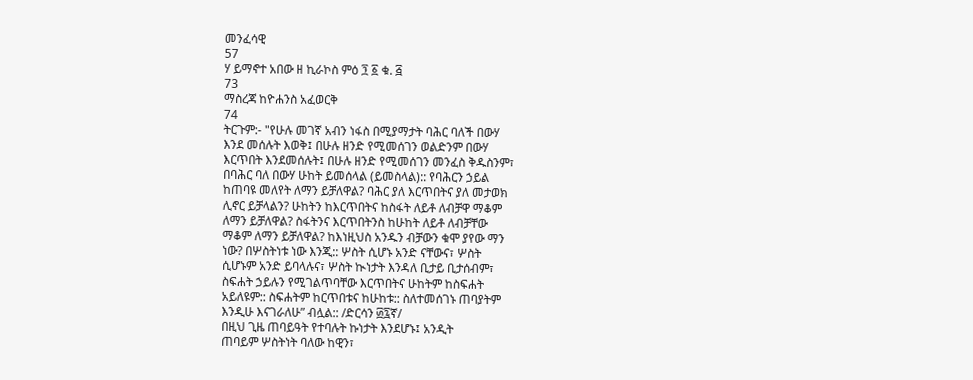መንፈሳዊ
57
ሃ ይማኖተ አበው ዘ ኪራኮስ ምዕ ፺ ፩ ቁ. ፭
73
ማስረጃ ከዮሐንስ አፈወርቅ
74
ትርጉም:- "የሁሉ መገኛ አብን ነፋስ በሚያማታት ባሕር ባለች በውሃ
እንደ መሰሉት እወቅ፤ በሁሉ ዘንድ የሚመሰገን ወልድንም በውሃ
እርጥበት እንደመሰሉት፤ በሁሉ ዘንድ የሚመሰገን መንፈስ ቅዱስንም፣
በባሕር ባለ በውሃ ሁከት ይመሰላል (ይመስላል):: የባሕርን ኃይል
ከጠባዩ መለየት ለማን ይቻለዋል? ባሕር ያለ እርጥበትና ያለ መታወክ
ሊኖር ይቻላልን? ሁከትን ከእርጥበትና ከስፋት ለይቶ ለብቻዋ ማቆም
ለማን ይቻለዋል? ስፋትንና እርጥበትንስ ከሁከት ለይቶ ለብቻቸው
ማቆም ለማን ይቻለዋል? ከእነዚህስ አንዱን ብቻውን ቁሞ ያየው ማን
ነው? በሦስትነቱ ነው እንጂ:: ሦስት ሲሆኑ አንድ ናቸውና፣ ሦስት
ሲሆኑም አንድ ይባላሉና፣ ሦስት ኲነታት እንዳለ ቢታይ ቢታሰብም፣
ስፍሐት ኃይሉን የሚገልጥባቸው እርጥበትና ሁከትም ከስፍሐት
አይለዩም:: ስፍሐትም ከርጥበቱና ከሁከቱ:: ስለተመሰገኑ ጠባያትም
እንዲሁ እናገራለሁ” ብሏል:: /ድርሳን ፴፯ኛ/
በዚህ ጊዜ ጠባይዓት የተባሉት ኩነታት እንደሆኑ፤ አንዲት
ጠባይም ሦስትነት ባለው ከዊን፣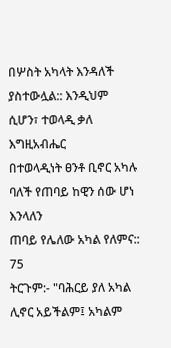በሦስት አካላት እንዳለች
ያስተውሏል:: እንዲህም ሲሆን፣ ተወላዲ ቃለ እግዚአብሔር
በተወላዲነት ፀንቶ ቢኖር አካሉ ባለች የጠባይ ከዊን ሰው ሆነ እንላለን
ጠባይ የሌለው አካል የለምና::
75
ትርጉም:- "ባሕርይ ያለ አካል ሊኖር አይችልም፤ አካልም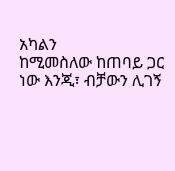አካልን
ከሚመስለው ከጠባይ ጋር ነው እንጂ፣ ብቻውን ሊገኝ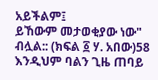አይችልም፤
ይኸውም መታወቂያው ነው" ብሏል:: (ክፍል ፩ ሃ. አበው)58
እንዲህም ባልን ጊዜ ጠባይ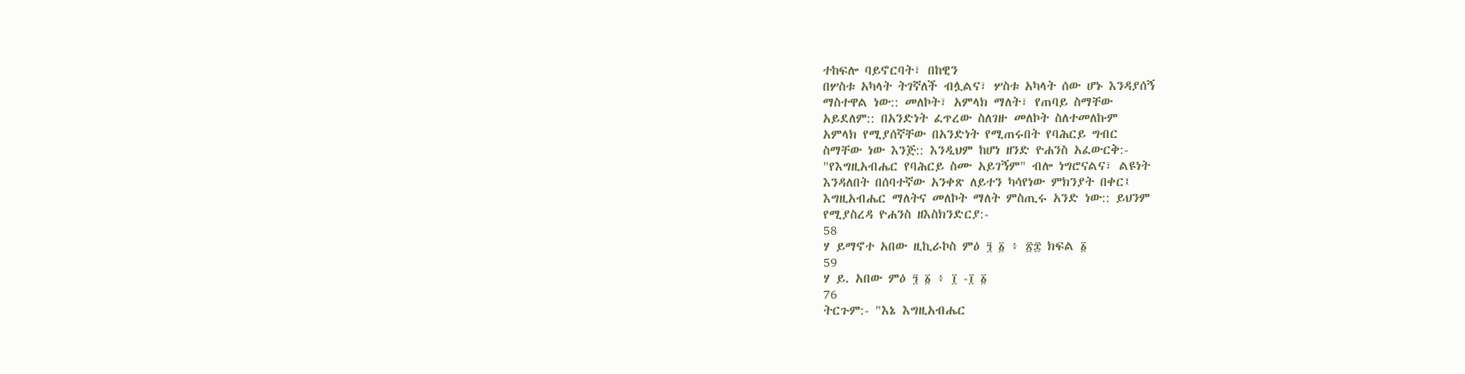ተከፍሎ ባይኖርባት፣ በከዊን
በሦስቱ አካላት ትገኛለች ብሏልና፣ ሦስቱ አካላት ሰው ሆኑ እንዳያሰኝ
ማስተዋል ነው:: መለኮት፣ አምላክ ማለት፣ የጠባይ ስማቸው
አይደለም:: በአንድነት ፈጥረው ስለገዙ መለኮት ስለተመለኩም
አምላክ የሚያሰኛቸው በአንድነት የሚጠሩበት የባሕርይ ግብር
ስማቸው ነው እንጅ:: እንዲህም ከሆነ ዘንድ ዮሐንስ አፈውርቅ:-
"የእግዚአብሔር የባሕርይ ስሙ አይገኝም" ብሎ ነግሮናልና፣ ልዩነት
እንዳለበት በሰባተኛው አንቀጽ ለይተን ካሳየነው ምክንያት በቀር፤
እግዚአብሔር ማለትና መለኮት ማለት ምስጢሩ አንድ ነው:: ይህንም
የሚያስረዳ ዮሐንስ ዘእስክንድርያ:-
58
ሃ ይማኖተ አበው ዚኪራኮስ ምዕ ፺ ፩ ፥ ፳፰ ክፍል ፩
59
ሃ ይ. አበው ምዕ ፺ ፩ ፥ ፲ -፲ ፩
76
ትርጉም:- "እኔ እግዚአብሔር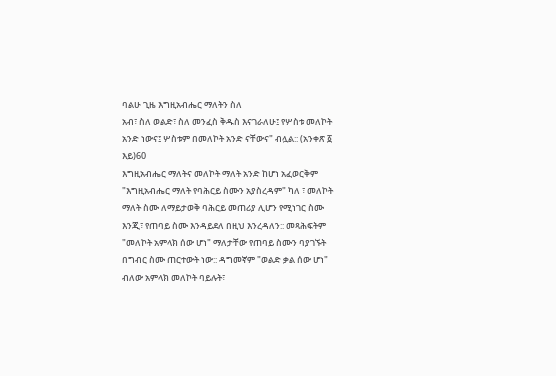ባልሁ ጊዜ እግዚአብሔር ማለትን ስለ
አብ፣ ስለ ወልድ፣ ስለ መንፈስ ቅዱስ እናገራለሁ፤ የሦስቱ መለኮት
አንድ ነውና፤ ሦስቱም በመለኮት አንድ ናቸውና" ብሏል:: (አንቀጽ ፩
እይ)60
እግዚአብሔር ማለትና መለኮት ማለት አንድ ከሆነ አፈወርቅም
"እግዚአብሔር ማለት የባሕርይ ስሙን አያስረዳም" ካለ ፣ መለኮት
ማለት ስሙ ለማይታወቅ ባሕርይ መጠሪያ ሊሆን የሚነገር ስሙ
እንጂ፣ የጠባይ ስሙ እንዳይደለ በዚህ እንረዳለን:: መጻሕፍትም
"መለኮት አምላክ ሰው ሆነ" ማለታቸው የጠባይ ስሙን ባያገኙት
በግብር ስሙ ጠርተውት ነው:: ዳግመኛም "ወልድ ቃል ሰው ሆነ"
ብለው አምላክ መለኮት ባይሉት፣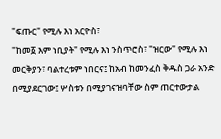"ፍጡር" የሚሉ እነ አርዮስ፣
"ከመ፩ እም ነቢያት" የሚሉ እነ ንስጥሮስ፣ "ዝርው" የሚሉ እነ
መርቅያን፣ ባልተረቱም ነበርና፤ ከአብ ከመንፈስ ቅዱስ ጋራ አንድ
በሚያደርገው፤ ሦስቱን በሚያገናዝባቸው ስም ጠርተውታል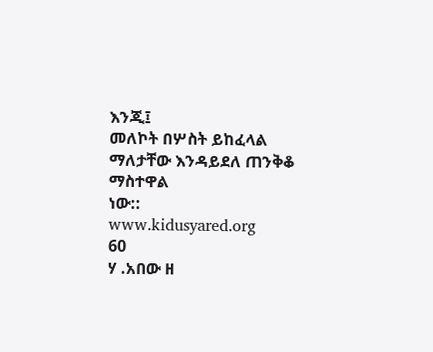እንጂ፤
መለኮት በሦስት ይከፈላል ማለታቸው እንዳይደለ ጠንቅቆ ማስተዋል
ነው::
www.kidusyared.org
60
ሃ .አበው ዘ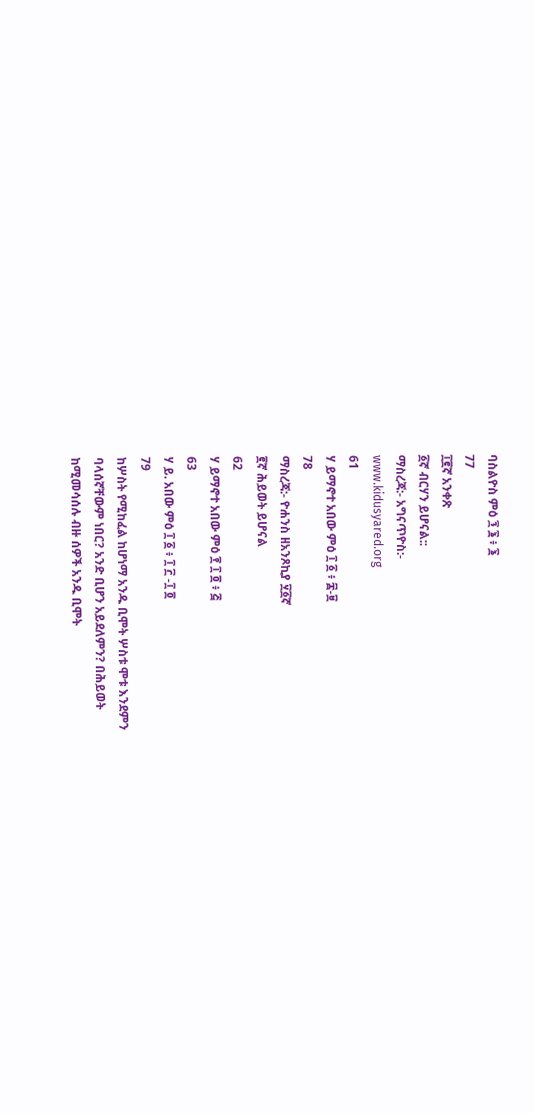ባስልዮስ ምዕ ፺ ፮ ፥ ፮
77
፲፪ኛ አንቀጽ
፩ኛ ብርሃን ይሆናል::
ማስረጃ:- አግናጥዮስ:-
www.kidusyared.org
61
ሃ ይማኖተ አበው ምዕ ፲ ፩ ፥ ፰-፱
78
ማስረጃ:- ዮሐንስ ዘአንጾኪያ ፶፩ኛ
፪ኛ ሕይወት ይሆናል
62
ሃ ይማኖተ አበው ምዕ ፻ ፲ ፬ ፥ ፭
63
ሃ ይ. አበው ምዕ ፲ ፩ ፥ ፲ ፫ -፲ ፬
79
ከሦስት የሚከፈል ከሆነማ አንዱ ቢሞት ሦስቱ ሞቱ እንደምን
ባላሰኛቸውም ነበር? አንድ ቢሆን አይደለምን? በሕይወት
ከሚመሳሰሉ ብዙ ሰዎች አንዱ ቢሞት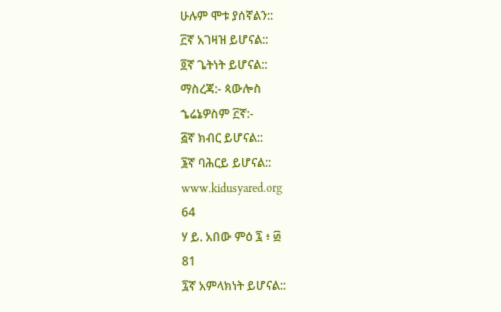ሁሉም ሞቱ ያሰኛልን::
፫ኛ አገዛዝ ይሆናል::
፬ኛ ጌትነት ይሆናል::
ማስረጃ:- ጳውሎስ
ኄሬኔዎስም ፫ኛ:-
፭ኛ ክብር ይሆናል::
፮ኛ ባሕርይ ይሆናል::
www.kidusyared.org
64
ሃ ይ. አበው ምዕ ፯ ፥ ፴
81
፯ኛ አምላክነት ይሆናል::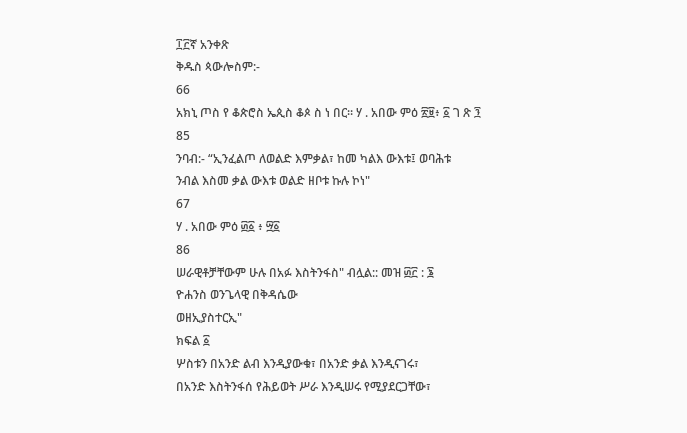፲፫ኛ አንቀጽ
ቅዱስ ጳውሎስም:-
66
አክኒ ጦስ የ ቆጵሮስ ኤጲስ ቆጶ ስ ነ በር። ሃ . አበው ምዕ ፳፱፥ ፩ ገ ጽ ፺
85
ንባብ:- “ኢንፈልጦ ለወልድ እምቃል፣ ከመ ካልእ ውእቱ፤ ወባሕቱ
ንብል እስመ ቃል ውእቱ ወልድ ዘቦቱ ኩሉ ኮነ"
67
ሃ . አበው ምዕ ፴፩ ፥ ፵፩
86
ሠራዊቶቻቸውም ሁሉ በአፉ እስትንፋስ" ብሏል:: መዝ ፴፫ : ፮
ዮሐንስ ወንጌላዊ በቅዳሴው
ወዘኢያስተርኢ"
ክፍል ፩
ሦስቱን በአንድ ልብ እንዲያውቁ፣ በአንድ ቃል እንዲናገሩ፣
በአንድ እስትንፋሰ የሕይወት ሥራ እንዲሠሩ የሚያደርጋቸው፣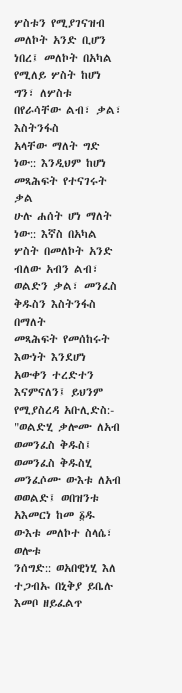ሦስቱን የሚያገናዝብ መለኮት አንድ ቢሆን ነበረ፤ መለኮት በአካል
የሚለይ ሦስት ከሆነ ግን፣ ለሦስቱ በየራሳቸው ልብ፣ ቃል፣ እስትንፋስ
አላቸው ማለት ግድ ነው:: እንዲህም ከሆነ መጻሕፍት የተናገሩት ቃል
ሁሉ ሐሰት ሆነ ማለት ነው:: እኛስ በአካል ሦስት በመለኮት አንድ
ብለው አብን ልብ፣ ወልድን ቃል፣ መንፈስ ቅዱስን እስትንፋስ በማለት
መጻሕፍት የመሰከሩት እውነት እንደሆነ አውቀን ተረድተን
እናምናለን፤ ይህንም የሚያስረዳ አቡሊድስ:- "ወልድሂ ቃሎሙ ለአብ
ወመንፈስ ቅዱስ፤ ወመንፈስ ቅዱስሂ መንፈሶሙ ውእቱ ለአብ
ወወልድ፤ ወበዝንቱ አእመርነ ከመ ፩ዱ ውእቱ መለኮተ ስላሴ፣ ወሎቱ
ንሰግድ:: ወአበዊነሂ እለ ተጋብኡ በኒቅያ ይቤሉ እመቦ ዘይፈልጥ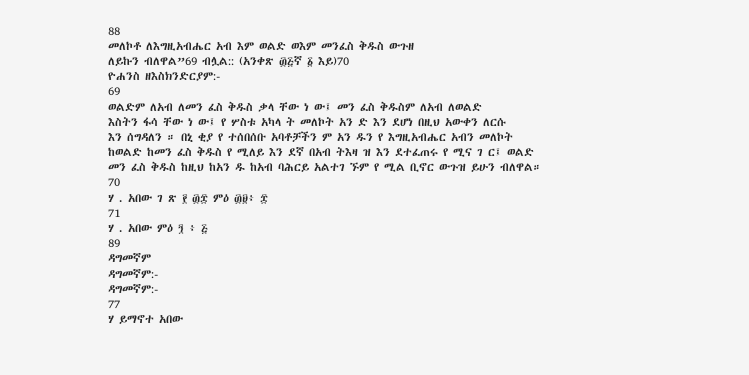88
መለኮቶ ለእግዚአብሔር አብ እም ወልድ ወእም መንፈስ ቅዱስ ውጉዘ
ለይኩን ብለዋል”69 ብሏል:: (አንቀጽ ፴፭ኛ ፩ እይ)70
ዮሐንስ ዘእስክንድርያም:-
69
ወልድም ለአብ ለመን ፈስ ቅዱስ ቃላ ቸው ነ ው፤ መን ፈስ ቅዱስም ለአብ ለወልድ
እስትን ፋሳ ቸው ነ ው፤ የ ሦስቱ አካላ ት መለኮት አን ድ እን ደሆነ በዚህ አውቀን ለርሱ
እን ሰግዳለን ። በኒ ቂያ የ ተሰበሰቡ አባቶቻችን ም አን ዱን የ እግዚአብሔር አብን መለኮት
ከወልድ ከመን ፈስ ቅዱስ የ ሚለይ እን ደኛ በአብ ትእዛ ዝ እን ደተፈጠሩ የ ሚና ገ ር፤ ወልድ
መን ፈስ ቅዱስ ከዚህ ከአን ዱ ከአብ ባሕርይ አልተገ ኙም የ ሚል ቢኖር ውጉዝ ይሁን ብለዋል።
70
ሃ . አበው ገ ጽ ፻ ፴፰ ምዕ ፴፱፥ ፰
71
ሃ . አበው ምዕ ፺ ፥ ፭
89
ዳግመኛም
ዳግመኛም:-
ዳግመኛም:-
77
ሃ ይማኖተ አበው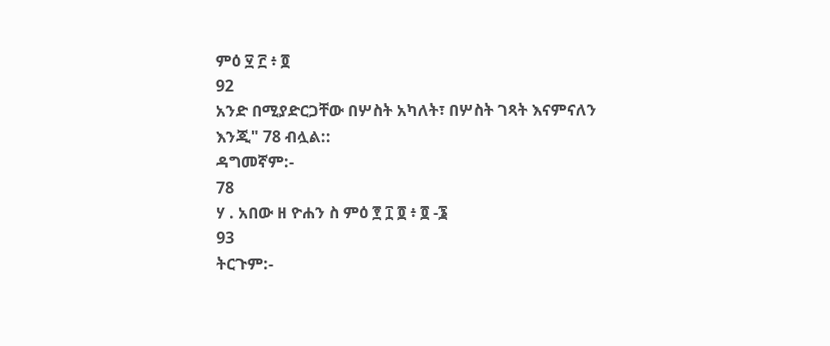ምዕ ፶ ፫ ፥ ፬
92
አንድ በሚያድርጋቸው በሦስት አካለት፣ በሦስት ገጻት እናምናለን
እንጂ" 78 ብሏል::
ዳግመኛም:-
78
ሃ . አበው ዘ ዮሐን ስ ምዕ ፻ ፲ ፬ ፥ ፬ -፮
93
ትርጉም:-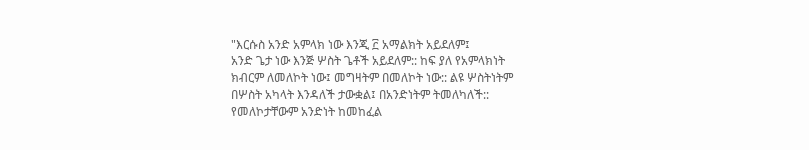"እርሱስ አንድ አምላክ ነው እንጂ ፫ አማልክት አይደለም፤
አንድ ጌታ ነው እንጅ ሦስት ጌቶች አይደለም:: ከፍ ያለ የአምላክነት
ክብርም ለመለኮት ነው፤ መግዛትም በመለኮት ነው:: ልዩ ሦስትነትም
በሦስት አካላት እንዳለች ታውቋል፤ በአንድነትም ትመለካለች::
የመለኮታቸውም አንድነት ከመከፈል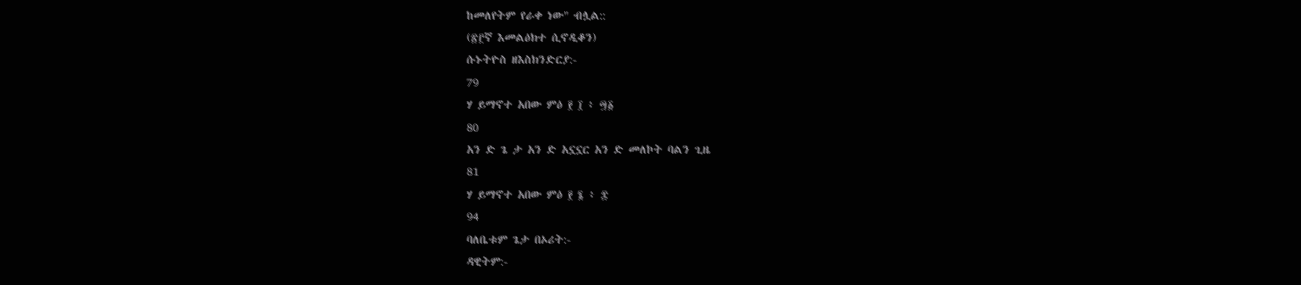ከመለየትም የራቀ ነው" ብሏል::
(፳፫ኛ እመልዕክተ ሲኖዲቆን)
ሱኑትዮስ ዘእስክንድርያ:-
79
ሃ ይማኖተ አበው ምዕ ፻ ፲ ፥ ፵፩
80
አን ድ ጌ ታ አን ድ አኗኗር አን ድ መለኮት ባልን ጊዜ
81
ሃ ይማኖተ አበው ምዕ ፻ ፮ ፥ ፰
94
ባለቤቱም ጌታ በኦሪት:-
ዳዊትም:-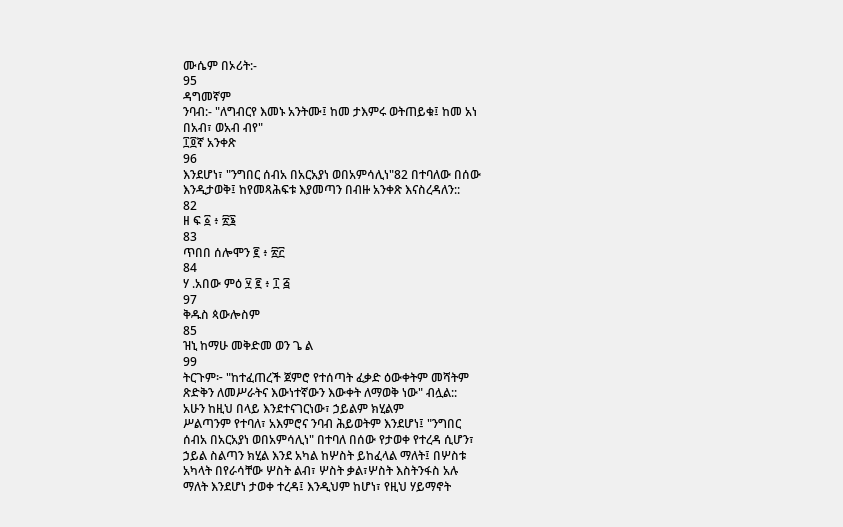ሙሴም በኦሪት:-
95
ዳግመኛም
ንባብ:- "ለግብርየ እመኑ አንትሙ፤ ከመ ታእምሩ ወትጠይቁ፤ ከመ አነ
በአብ፣ ወአብ ብየ"
፲፬ኛ አንቀጽ
96
እንደሆነ፣ "ንግበር ሰብአ በአርአያነ ወበአምሳሊነ"82 በተባለው በሰው
እንዲታወቅ፤ ከየመጻሕፍቱ እያመጣን በብዙ አንቀጽ እናስረዳለን::
82
ዘ ፍ ፩ ፥ ፳፮
83
ጥበበ ሰሎሞን ፪ ፥ ፳፫
84
ሃ .አበው ምዕ ፶ ፪ ፥ ፲ ፭
97
ቅዱስ ጳውሎስም
85
ዝኒ ከማሁ መቅድመ ወን ጌ ል
99
ትርጉም፦ "ከተፈጠረች ጀምሮ የተሰጣት ፈቃድ ዕውቀትም መሻትም
ጽድቅን ለመሥራትና እውነተኛውን እውቀት ለማወቅ ነው" ብሏል::
አሁን ከዚህ በላይ እንደተናገርነው፣ ኃይልም ክሂልም
ሥልጣንም የተባለ፣ አእምሮና ንባብ ሕይወትም እንደሆነ፤ "ንግበር
ሰብአ በአርአያነ ወበአምሳሊነ" በተባለ በሰው የታወቀ የተረዳ ሲሆን፣
ኃይል ስልጣን ክሂል እንደ አካል ከሦስት ይከፈላል ማለት፤ በሦስቱ
አካላት በየራሳቸው ሦስት ልብ፣ ሦስት ቃል፣ሦስት እስትንፋስ አሉ
ማለት እንደሆነ ታወቀ ተረዳ፤ እንዲህም ከሆነ፣ የዚህ ሃይማኖት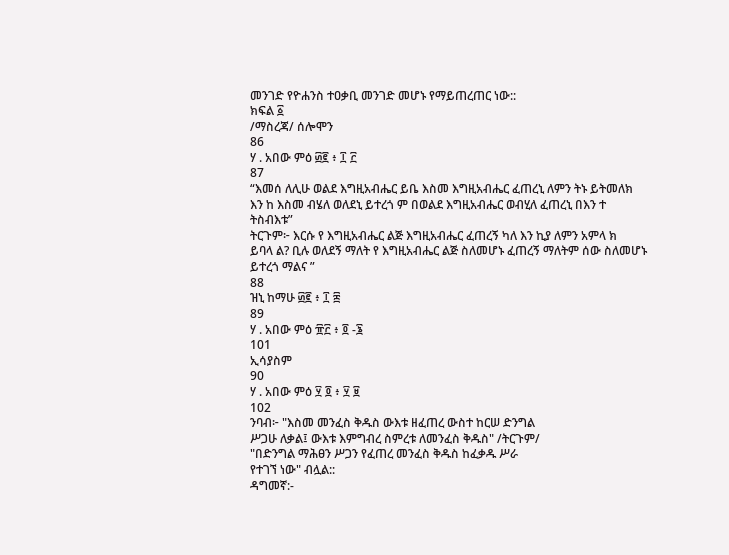መንገድ የዮሐንስ ተዐቃቢ መንገድ መሆኑ የማይጠረጠር ነው::
ክፍል ፩
/ማስረጃ/ ሰሎሞን
86
ሃ . አበው ምዕ ፴፪ ፥ ፲ ፫
87
“እመሰ ለሊሁ ወልደ እግዚአብሔር ይቤ እስመ እግዚአብሔር ፈጠረኒ ለምን ትኑ ይትመለክ
እን ከ እስመ ብሄለ ወለደኒ ይተረጎ ም በወልደ እግዚአብሔር ወብሂለ ፈጠረኒ በእን ተ
ትስብእቱ”
ትርጉም፦ እርሱ የ እግዚአብሔር ልጅ እግዚአብሔር ፈጠረኝ ካለ እን ኪያ ለምን አምላ ክ
ይባላ ል? ቢሉ ወለደኝ ማለት የ እግዚአብሔር ልጅ ስለመሆኑ ፈጠረኝ ማለትም ሰው ስለመሆኑ
ይተረጎ ማልና ”
88
ዝኒ ከማሁ ፴፪ ፥ ፲ ፰
89
ሃ . አበው ምዕ ፹፫ ፥ ፬ -፮
101
ኢሳያስም
90
ሃ . አበው ምዕ ፶ ፬ ፥ ፶ ፱
102
ንባብ፦ "እስመ መንፈስ ቅዱስ ውእቱ ዘፈጠረ ውስተ ከርሠ ድንግል
ሥጋሁ ለቃል፤ ውእቱ እምግብረ ስምረቱ ለመንፈስ ቅዱስ" /ትርጉም/
"በድንግል ማሕፀን ሥጋን የፈጠረ መንፈስ ቅዱስ ከፈቃዱ ሥራ
የተገኘ ነው" ብሏል::
ዳግመኛ:-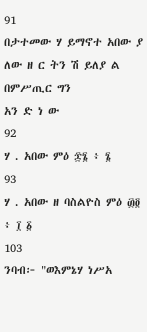91
በታተመው ሃ ይማኖተ አበው ያ ለው ዘ ር ትን ሽ ይለያ ል በምሥጢር ግን
አን ድ ነ ው
92
ሃ . አበው ምዕ ፷፮ ፥ ፮
93
ሃ . አበው ዘ ባስልዮስ ምዕ ፴፬ ፥ ፲ ፩
103
ንባብ፦ "ወእምኔሃ ነሥአ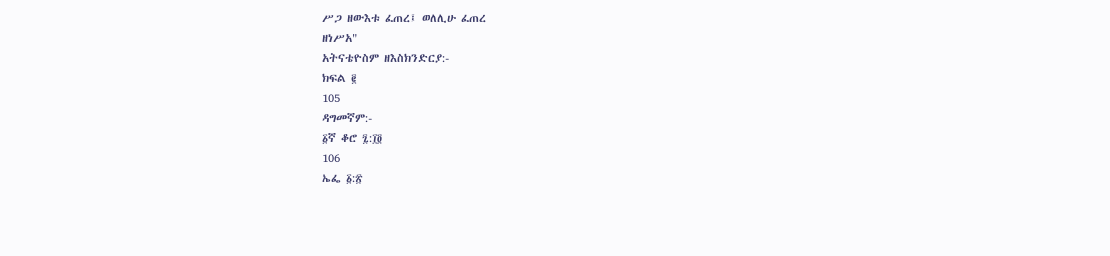ሥጋ ዘውእቱ ፈጠረ፤ ወለሊሁ ፈጠረ
ዘነሥአ"
አትናቴዮስም ዘእስክንድርያ:-
ክፍል ፪
105
ዳግመኛም:-
፩ኛ ቆሮ ፯:፲፬
106
ኤፌ ፩:፳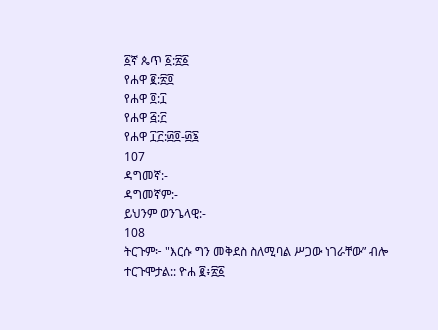፩ኛ ጴጥ ፩:፳፩
የሐዋ ፪:፳፬
የሐዋ ፬:፲
የሐዋ ፭:፫
የሐዋ ፲፫:፴፬-፴፮
107
ዳግመኛ:-
ዳግመኛም:-
ይህንም ወንጌላዊ:-
108
ትርጉም፦ "እርሱ ግን መቅደስ ስለሚባል ሥጋው ነገራቸው” ብሎ
ተርጉሞታል:: ዮሐ ፪፥፳፩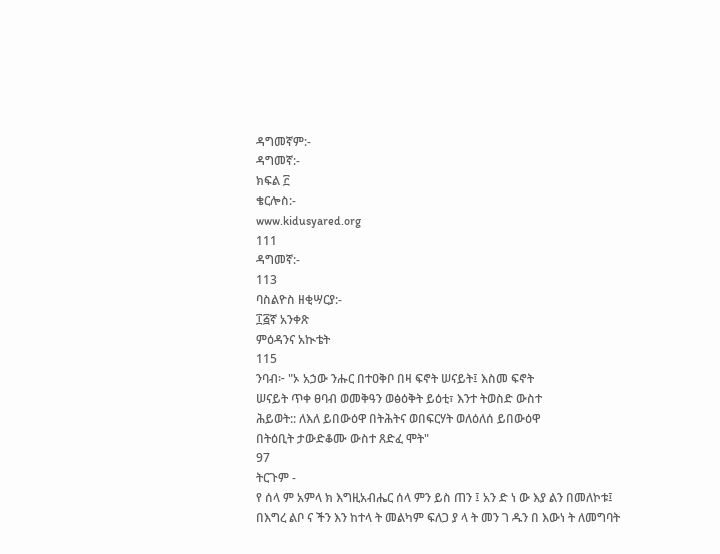ዳግመኛም:-
ዳግመኛ:-
ክፍል ፫
ቄርሎስ:-
www.kidusyared.org
111
ዳግመኛ:-
113
ባስልዮስ ዘቂሣርያ:-
፲፭ኛ አንቀጽ
ምዕዳንና አኲቴት
115
ንባብ፦ "ኦ አኃው ንሑር በተዐቅቦ በዛ ፍኖት ሠናይት፤ እስመ ፍኖት
ሠናይት ጥቀ ፀባብ ወመቅዓን ወፅዕቅት ይዕቲ፣ እንተ ትወስድ ውስተ
ሕይወት:: ለእለ ይበውዕዋ በትሕትና ወበፍርሃት ወለዕለሰ ይበውዕዋ
በትዕቢት ታውድቆሙ ውስተ ጸድፈ ሞት"
97
ትርጉም -
የ ሰላ ም አምላ ክ እግዚአብሔር ሰላ ምን ይስ ጠን ፤ አን ድ ነ ው እያ ልን በመለኮቱ፤
በእግረ ልቦ ና ችን እን ከተላ ት መልካም ፍለጋ ያ ላ ት መን ገ ዱን በ እውነ ት ለመግባት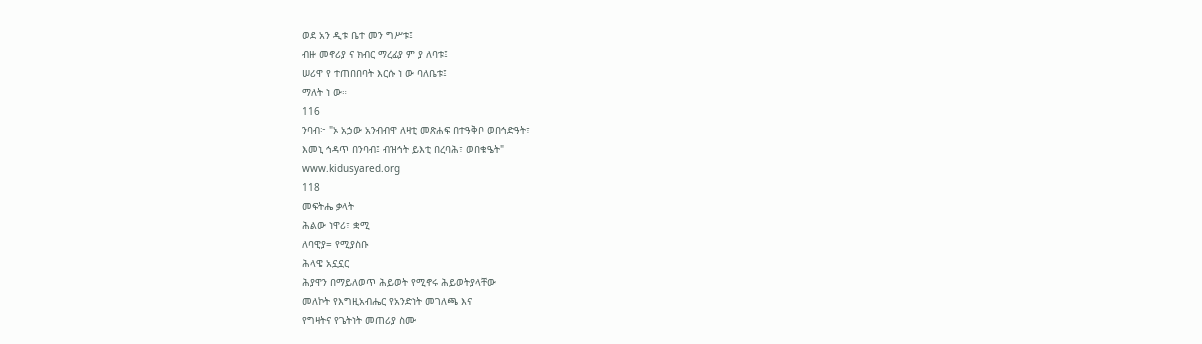ወደ አን ዲቱ ቤተ መን ግሥቱ፤
ብዙ መኖሪያ ና ክብር ማረፊያ ም ያ ለባቱ፤
ሠሪዋ የ ተጠበበባት እርሱ ነ ው ባለቤቱ፤
ማለት ነ ው።
116
ንባብ፦ "ኦ አኃው አንብብዋ ለዛቲ መጽሐፍ በተዓቅቦ ወበኅድዓት፣
እመኒ ኅዳጥ በንባብ፤ ብዝኅት ይእቲ በረባሕ፣ ወበቁዔት"
www.kidusyared.org
118
መፍትሔ ቃላት
ሕልው ነዋሪ፣ ቋሚ
ለባዊያ= የሚያስቡ
ሕላዌ አኗኗር
ሕያዋን በማይለወጥ ሕይወት የሚኖሩ ሕይወትያላቸው
መለኮት የእግዚአብሔር የአንድነት መገለጫ እና
የግዛትና የጌትነት መጠሪያ ስሙ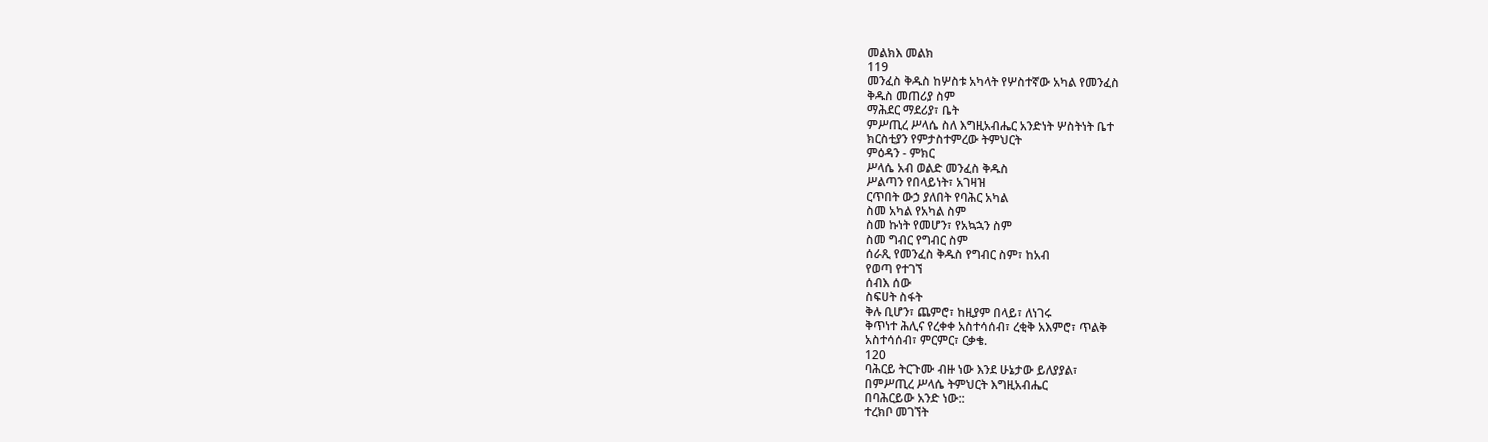መልክእ መልክ
119
መንፈስ ቅዱስ ከሦስቱ አካላት የሦስተኛው አካል የመንፈስ
ቅዱስ መጠሪያ ስም
ማሕደር ማደሪያ፣ ቤት
ምሥጢረ ሥላሴ ስለ እግዚአብሔር አንድነት ሦስትነት ቤተ
ክርስቲያን የምታስተምረው ትምህርት
ምዕዳን - ምክር
ሥላሴ አብ ወልድ መንፈስ ቅዱስ
ሥልጣን የበላይነት፣ አገዛዝ
ርጥበት ውኃ ያለበት የባሕር አካል
ስመ አካል የአካል ስም
ስመ ኩነት የመሆን፣ የአኳኋን ስም
ስመ ግብር የግብር ስም
ሰራጺ የመንፈስ ቅዱስ የግብር ስም፣ ከአብ
የወጣ የተገኘ
ሰብእ ሰው
ስፍሀት ስፋት
ቅሉ ቢሆን፣ ጨምሮ፣ ከዚያም በላይ፣ ለነገሩ
ቅጥነተ ሕሊና የረቀቀ አስተሳሰብ፣ ረቂቅ አእምሮ፣ ጥልቅ
አስተሳሰብ፣ ምርምር፣ ርቃቄ.
120
ባሕርይ ትርጉሙ ብዙ ነው እንደ ሁኔታው ይለያያል፣
በምሥጢረ ሥላሴ ትምህርት እግዚአብሔር
በባሕርይው አንድ ነው::
ተረክቦ መገኘት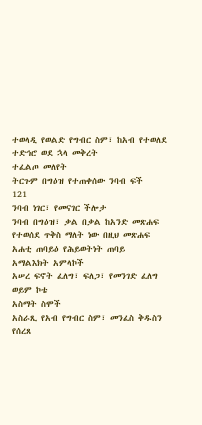ተወላዲ የወልድ የግብር ስም፣ ከአብ የተወለደ
ተድኅሮ ወደ ኋላ መቅረት
ተፈልጦ መለየት
ትርጉም በግዕዝ የተጠቀሰው ንባብ ፍች
121
ንባብ ነገር፣ የመናገር ችሎታ
ንባብ በግዕዝ፣ ቃል በቃል ከአንድ መጽሐፍ
የተወሰደ ጥቅስ ማለት ነው በዚህ መጽሐፍ
አሐቲ ጠባይዕ የሕይወትነት ጠባይ
አማልእክት አምላኮች
አሠረ ፍኖት ፈለግ፣ ፍለጋ፣ የመንገድ ፈለግ ወይም ኮቴ
አስማት ስሞች
አስራጺ የአብ የግብር ስም፣ መንፈስ ቅዱስን
የሰረጸ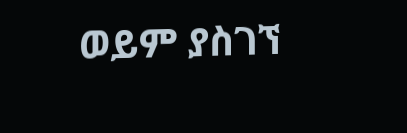ወይም ያስገኘ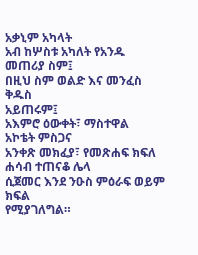አቃኒም አካላት
አብ ከሦስቱ አካለት የአንዱ መጠሪያ ስም፤
በዚህ ስም ወልድ እና መንፈስ ቅዱስ
አይጠሩም፤
አእምሮ ዕውቀት፣ ማስተዋል
አኮቴት ምስጋና
አንቀጽ መክፈያ፣ የመጽሐፍ ክፍለ ሐሳብ ተጠናቆ ሌላ
ሲጀመር እንደ ንዑስ ምዕራፍ ወይም ክፍል
የሚያገለግል።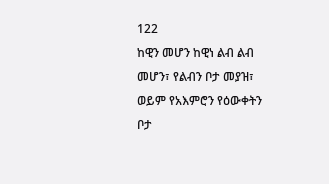122
ከዊን መሆን ከዊነ ልብ ልብ መሆን፣ የልብን ቦታ መያዝ፣
ወይም የአእምሮን የዕውቀትን ቦታ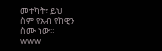መተካት፣ ይህ
ስም የአብ የከዊን ስሙ ነው።
www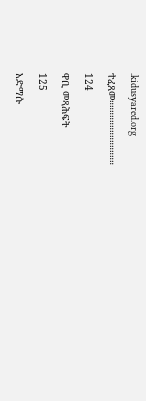.kidusyared.org
ተፈጸመ።።።።።።።።።።።።።
124
ዋቢ መጻሕፍት
125
አድማሱ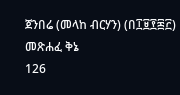ጀንበሬ (መላከ ብርሃን) (በ፲፱፻፷፫) መጽሐፈ ቅኔ
126